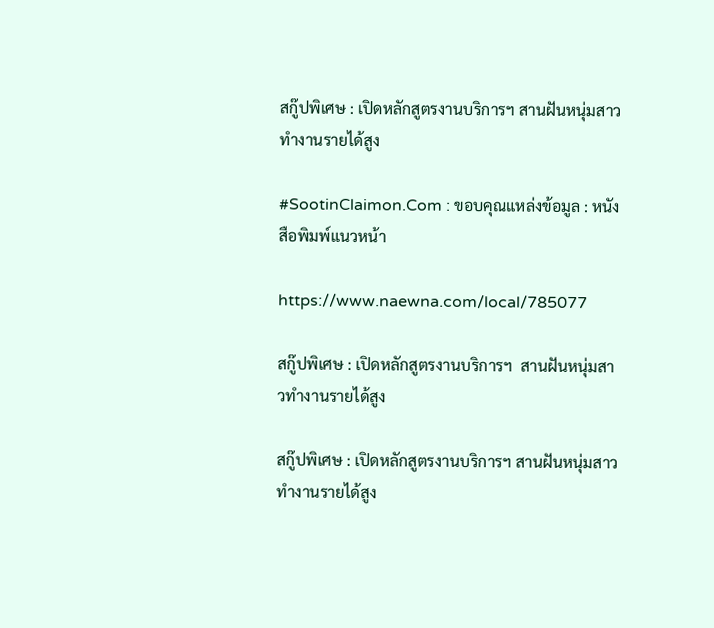สกู๊ปพิเศษ : เปิดหลักสูตรงานบริการฯ สานฝันหนุ่มสาวทำงานรายได้สูง

#SootinClaimon.Com : ขอบคุณแหล่งข้อมูล : หนังสือพิมพ์แนวหน้า

https://www.naewna.com/local/785077

สกู๊ปพิเศษ : เปิดหลักสูตรงานบริการฯ  สานฝันหนุ่มสาวทำงานรายได้สูง

สกู๊ปพิเศษ : เปิดหลักสูตรงานบริการฯ สานฝันหนุ่มสาวทำงานรายได้สูง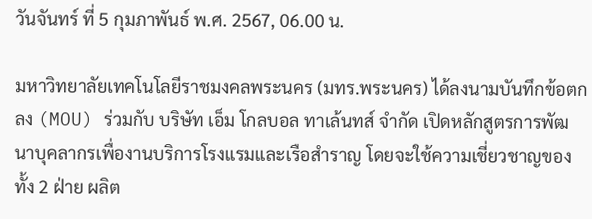วันจันทร์ ที่ 5 กุมภาพันธ์ พ.ศ. 2567, 06.00 น.

มหาวิทยาลัยเทคโนโลยีราชมงคลพระนคร (มทร.พระนคร) ได้ลงนามบันทึกข้อตกลง (MOU) ร่วมกับ บริษัท เอ็ม โกลบอล ทาเล้นทส์ จำกัด เปิดหลักสูตรการพัฒนาบุคลากรเพื่องานบริการโรงแรมและเรือสำราญ โดยจะใช้ความเชี่ยวชาญของทั้ง 2 ฝ่าย ผลิต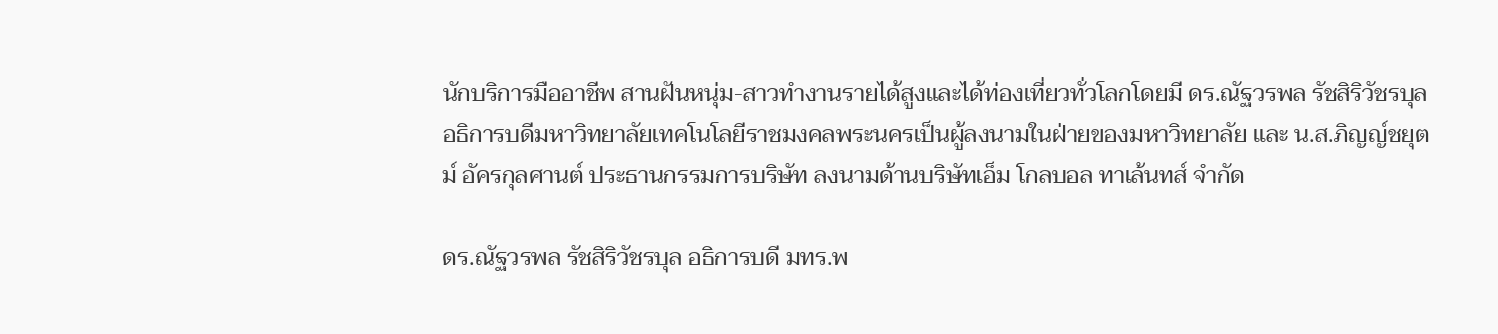นักบริการมืออาชีพ สานฝันหนุ่ม-สาวทำงานรายได้สูงและได้ท่องเที่ยวทั่วโลกโดยมี ดร.ณัฐวรพล รัชสิริวัชรบุล อธิการบดีมหาวิทยาลัยเทคโนโลยีราชมงคลพระนครเป็นผู้ลงนามในฝ่ายของมหาวิทยาลัย และ น.ส.ภิญญ์ชยุตม์ อัครกุลศานต์ ประธานกรรมการบริษัท ลงนามด้านบริษัทเอ็ม โกลบอล ทาเล้นทส์ จำกัด

ดร.ณัฐวรพล รัชสิริวัชรบุล อธิการบดี มทร.พ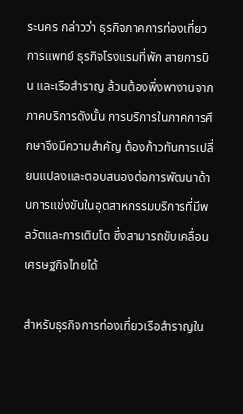ระนคร กล่าวว่า ธุรกิจภาคการท่องเที่ยว การแพทย์ ธุรกิจโรงแรมที่พัก สายการบิน และเรือสำราญ ล้วนต้องพึ่งพางานจากภาคบริการดังนั้น การบริการในภาคการศึกษาจึงมีความสำคัญ ต้องก้าวทันการเปลี่ยนแปลงและตอบสนองต่อการพัฒนาด้านการแข่งขันในอุตสาหกรรมบริการที่มีพลวัตและการเติบโต ซึ่งสามารถขับเคลื่อนเศรษฐกิจไทยได้

สำหรับธุรกิจการท่องเที่ยวเรือสำราญใน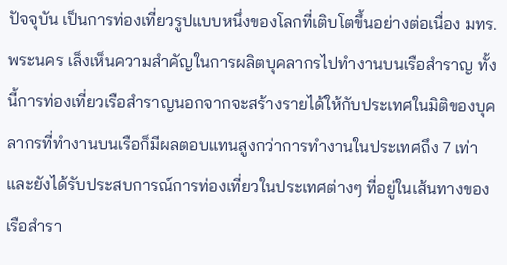ปัจจุบัน เป็นการท่องเที่ยวรูปแบบหนึ่งของโลกที่เติบโตขึ้นอย่างต่อเนื่อง มทร.พระนคร เล็งเห็นความสำคัญในการผลิตบุคลากรไปทำงานบนเรือสำราญ ทั้งนี้การท่องเที่ยวเรือสำราญนอกจากจะสร้างรายได้ให้กับประเทศในมิติของบุคลากรที่ทำงานบนเรือก็มีผลตอบแทนสูงกว่าการทำงานในประเทศถึง 7 เท่า และยังได้รับประสบการณ์การท่องเที่ยวในประเทศต่างๆ ที่อยู่ในเส้นทางของเรือสำรา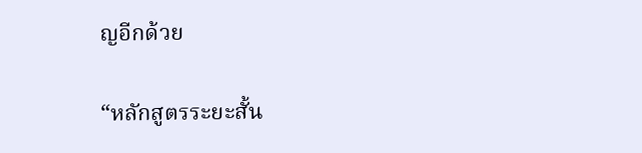ญอีกด้วย

“หลักสูตรระยะสั้น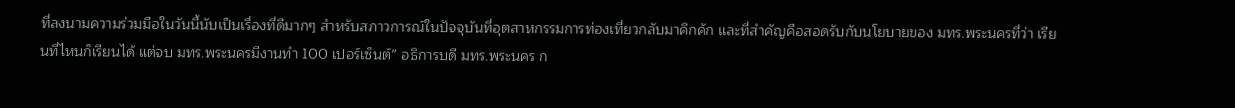ที่ลงนามความร่วมมือในวันนี้นับเป็นเรื่องที่ดีมากๆ สำหรับสภาวการณ์ในปัจจุบันที่อุตสาหกรรมการท่องเที่ยวกลับมาคึกคัก และที่สำคัญคือสอดรับกับนโยบายของ มทร.พระนครที่ว่า เรียนที่ไหนก็เรียนได้ แต่จบ มทร.พระนครมีงานทำ 100 เปอร์เซ็นต์” อธิการบดี มทร.พระนคร ก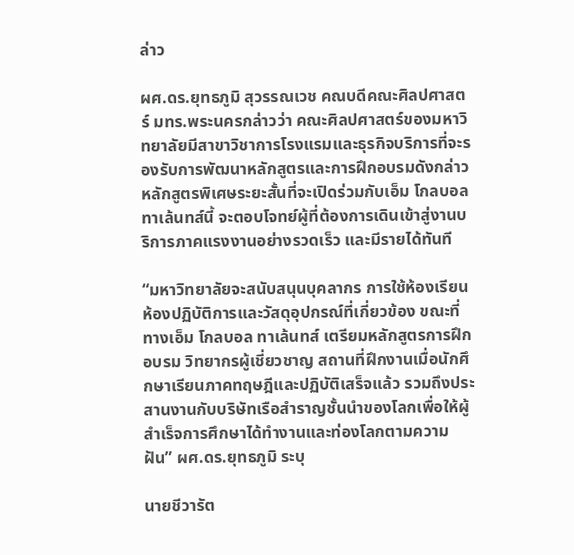ล่าว

ผศ.ดร.ยุทธภูมิ สุวรรณเวช คณบดีคณะศิลปศาสตร์ มทร.พระนครกล่าวว่า คณะศิลปศาสตร์ของมหาวิทยาลัยมีสาขาวิชาการโรงแรมและธุรกิจบริการที่จะรองรับการพัฒนาหลักสูตรและการฝึกอบรมดังกล่าว หลักสูตรพิเศษระยะสั้นที่จะเปิดร่วมกับเอ็ม โกลบอลทาเล้นทส์นี้ จะตอบโจทย์ผู้ที่ต้องการเดินเข้าสู่งานบริการภาคแรงงานอย่างรวดเร็ว และมีรายได้ทันที

“มหาวิทยาลัยจะสนับสนุนบุคลากร การใช้ห้องเรียน ห้องปฏิบัติการและวัสดุอุปกรณ์ที่เกี่ยวข้อง ขณะที่ทางเอ็ม โกลบอล ทาเล้นทส์ เตรียมหลักสูตรการฝึกอบรม วิทยากรผู้เชี่ยวชาญ สถานที่ฝึกงานเมื่อนักศึกษาเรียนภาคทฤษฎีและปฏิบัติเสร็จแล้ว รวมถึงประสานงานกับบริษัทเรือสำราญชั้นนำของโลกเพื่อให้ผู้สำเร็จการศึกษาได้ทำงานและท่องโลกตามความฝัน” ผศ.ดร.ยุทธภูมิ ระบุ

นายชีวารัต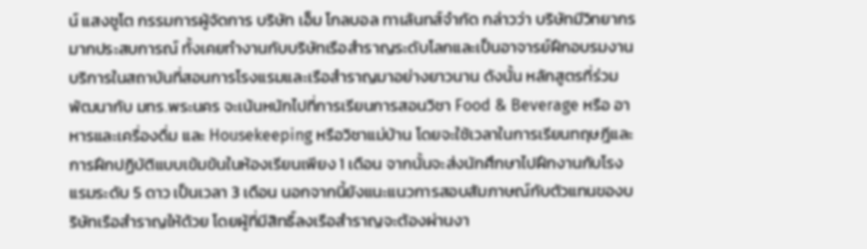น์ แสงชูโต กรรมการผู้จัดการ บริษัท เอ็ม โกลบอล ทาเล้นทส์จำกัด กล่าวว่า บริษัทมีวิทยากรมากประสบการณ์ ทั้งเคยทำงานกับบริษัทเรือสำราญระดับโลกและเป็นอาจารย์ฝึกอบรมงานบริการในสถาบันที่สอนการโรงแรมและเรือสำราญมาอย่างยาวนาน ดังนั้น หลักสูตรที่ร่วมพัฒนากับ มทร.พระนคร จะเน้นหนักไปที่การเรียนการสอนวิชา Food & Beverage หรือ อาหารและเครื่องดื่ม และ Housekeeping หรือวิชาแม่บ้าน โดยจะใช้เวลาในการเรียนทฤษฎีและการฝึกปฏิบัติแบบเข้มข้นในห้องเรียนเพียง 1 เดือน จากนั้นจะส่งนักศึกษาไปฝึกงานกับโรงแรมระดับ 5 ดาว เป็นเวลา 3 เดือน นอกจากนี้ยังแนะแนวการสอบสัมภาษณ์กับตัวแทนของบริษัทเรือสำราญให้ด้วย โดยผู้ที่มีสิทธิ์ลงเรือสำราญจะต้องผ่านงา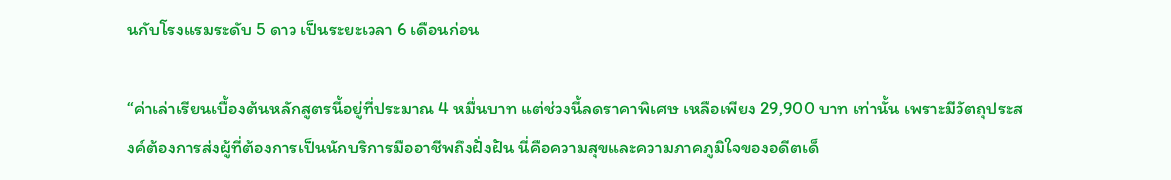นกับโรงแรมระดับ 5 ดาว เป็นระยะเวลา 6 เดือนก่อน

“ค่าเล่าเรียนเบื้องต้นหลักสูตรนี้อยู่ที่ประมาณ 4 หมื่นบาท แต่ช่วงนี้ลดราคาพิเศษ เหลือเพียง 29,900 บาท เท่านั้น เพราะมีวัตถุประสงค์ต้องการส่งผู้ที่ต้องการเป็นนักบริการมืออาชีพถึงฝั่งฝัน นี่คือความสุขและความภาคภูมิใจของอดีตเด็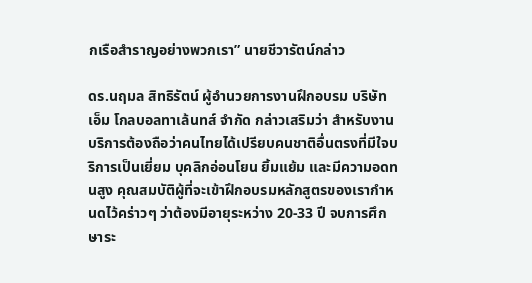กเรือสำราญอย่างพวกเรา” นายชีวารัตน์กล่าว

ดร.นฤมล สิทธิรัตน์ ผู้อำนวยการงานฝึกอบรม บริษัท เอ็ม โกลบอลทาเล้นทส์ จำกัด กล่าวเสริมว่า สำหรับงานบริการต้องถือว่าคนไทยได้เปรียบคนชาติอื่นตรงที่มีใจบริการเป็นเยี่ยม บุคลิกอ่อนโยน ยิ้มแย้ม และมีความอดทนสูง คุณสมบัติผู้ที่จะเข้าฝึกอบรมหลักสูตรของเรากำหนดไว้คร่าวๆ ว่าต้องมีอายุระหว่าง 20-33 ปี จบการศึกษาระ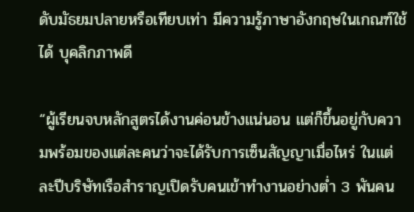ดับมัธยมปลายหรือเทียบเท่า มีความรู้ภาษาอังกฤษในเกณฑ์ใช้ได้ บุคลิกภาพดี

“ผู้เรียนจบหลักสูตรได้งานค่อนข้างแน่นอน แต่ก็ขึ้นอยู่กับความพร้อมของแต่ละคนว่าจะได้รับการเซ็นสัญญาเมื่อไหร่ ในแต่ละปีบริษัทเรือสำราญเปิดรับคนเข้าทำงานอย่างต่ำ 3 พันคน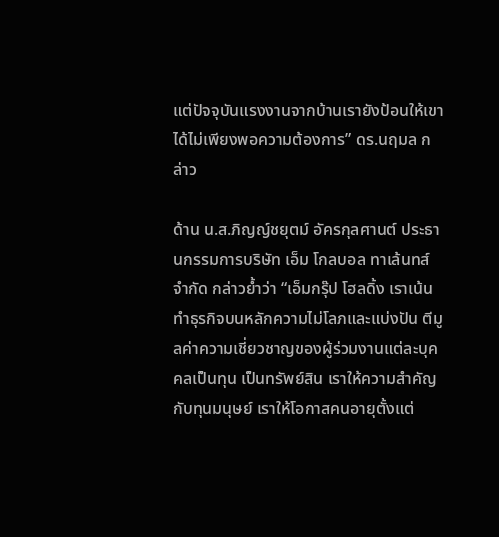แต่ปัจจุบันแรงงานจากบ้านเรายังป้อนให้เขาได้ไม่เพียงพอความต้องการ” ดร.นฤมล กล่าว

ด้าน น.ส.ภิญญ์ชยุตม์ อัครกุลศานต์ ประธานกรรมการบริษัท เอ็ม โกลบอล ทาเล้นทส์ จำกัด กล่าวย้ำว่า “เอ็มกรุ๊ป โฮลดิ้ง เราเน้นทำธุรกิจบนหลักความไม่โลภและแบ่งปัน ตีมูลค่าความเชี่ยวชาญของผู้ร่วมงานแต่ละบุคคลเป็นทุน เป็นทรัพย์สิน เราให้ความสำคัญกับทุนมนุษย์ เราให้โอกาสคนอายุตั้งแต่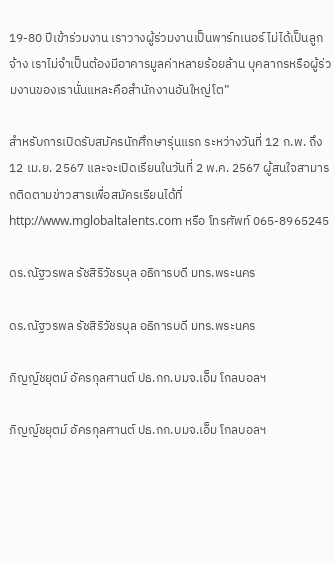19-80 ปีเข้าร่วมงาน เราวางผู้ร่วมงานเป็นพาร์ทเนอร์ ไม่ได้เป็นลูกจ้าง เราไม่จำเป็นต้องมีอาคารมูลค่าหลายร้อยล้าน บุคลากรหรือผู้ร่วมงานของเรานั่นแหละคือสำนักงานอันใหญ่โต”

สำหรับการเปิดรับสมัครนักศึกษารุ่นแรก ระหว่างวันที่ 12 ก.พ. ถึง12 เม.ย. 2567 และจะเปิดเรียนในวันที่ 2 พ.ค. 2567 ผู้สนใจสามารถติดตามข่าวสารเพื่อสมัครเรียนได้ที่ http://www.mglobaltalents.com หรือ โทรศัพท์ 065-8965245

ดร.ณัฐวรพล รัชสิริวัชรบุล อธิการบดี มทร.พระนคร

ดร.ณัฐวรพล รัชสิริวัชรบุล อธิการบดี มทร.พระนคร

ภิญญ์ชยุตม์ อัครกุลศานต์ ปธ.กก.บมจ.เอ็ม โกลบอลฯ

ภิญญ์ชยุตม์ อัครกุลศานต์ ปธ.กก.บมจ.เอ็ม โกลบอลฯ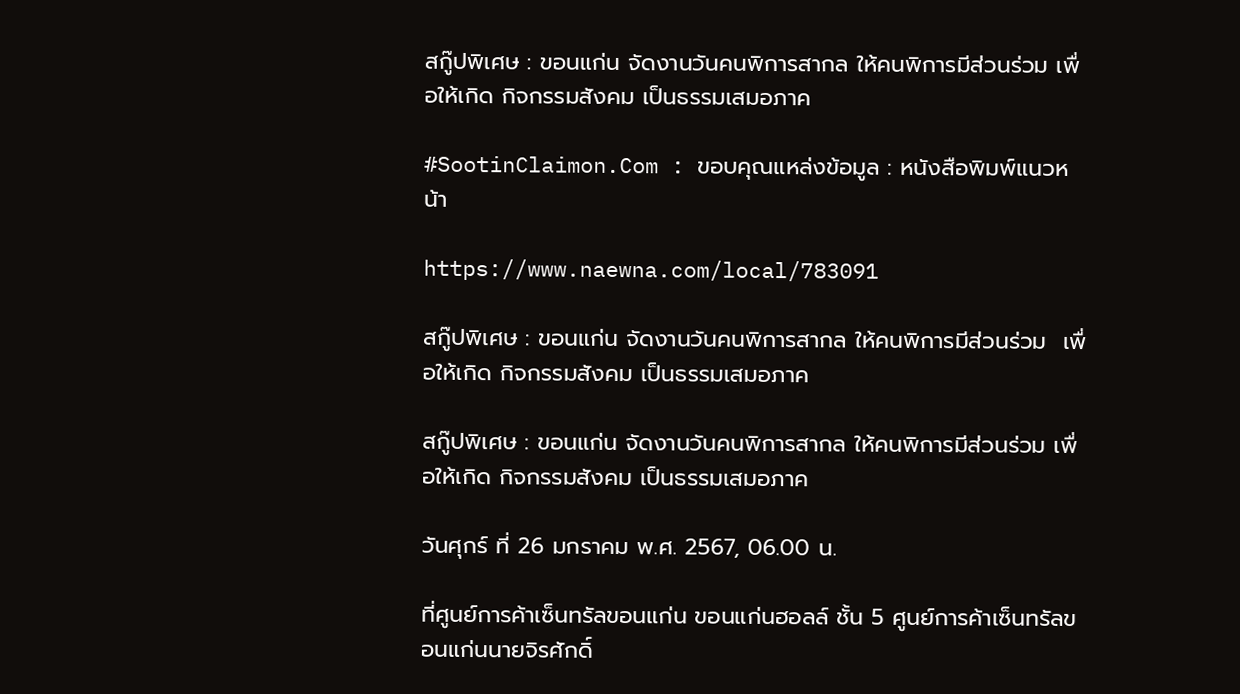สกู๊ปพิเศษ : ขอนแก่น จัดงานวันคนพิการสากล ให้คนพิการมีส่วนร่วม เพื่อให้เกิด กิจกรรมสังคม เป็นธรรมเสมอภาค

#SootinClaimon.Com : ขอบคุณแหล่งข้อมูล : หนังสือพิมพ์แนวหน้า

https://www.naewna.com/local/783091

สกู๊ปพิเศษ : ขอนแก่น จัดงานวันคนพิการสากล ให้คนพิการมีส่วนร่วม  เพื่อให้เกิด กิจกรรมสังคม เป็นธรรมเสมอภาค

สกู๊ปพิเศษ : ขอนแก่น จัดงานวันคนพิการสากล ให้คนพิการมีส่วนร่วม เพื่อให้เกิด กิจกรรมสังคม เป็นธรรมเสมอภาค

วันศุกร์ ที่ 26 มกราคม พ.ศ. 2567, 06.00 น.

ที่ศูนย์การค้าเซ็นทรัลขอนแก่น ขอนแก่นฮอลล์ ชั้น 5 ศูนย์การค้าเซ็นทรัลขอนแก่นนายจิรศักดิ์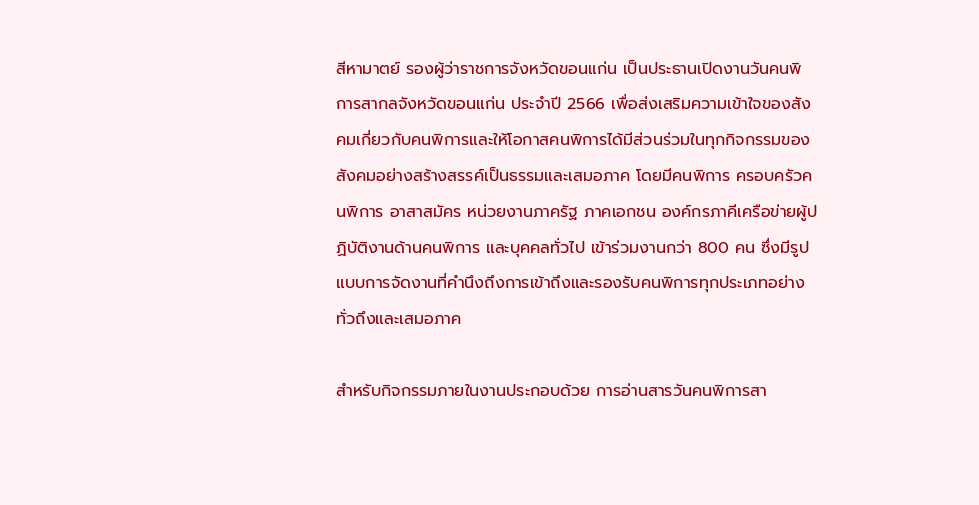สีหามาตย์ รองผู้ว่าราชการจังหวัดขอนแก่น เป็นประธานเปิดงานวันคนพิการสากลจังหวัดขอนแก่น ประจำปี 2566 เพื่อส่งเสริมความเข้าใจของสังคมเกี่ยวกับคนพิการและให้โอกาสคนพิการได้มีส่วนร่วมในทุกกิจกรรมของสังคมอย่างสร้างสรรค์เป็นธรรมและเสมอภาค โดยมีคนพิการ ครอบครัวคนพิการ อาสาสมัคร หน่วยงานภาครัฐ ภาคเอกชน องค์กรภาคีเครือข่ายผู้ปฏิบัติงานด้านคนพิการ และบุคคลทั่วไป เข้าร่วมงานกว่า 800 คน ซึ่งมีรูปแบบการจัดงานที่คำนึงถึงการเข้าถึงและรองรับคนพิการทุกประเภทอย่างทั่วถึงและเสมอภาค

สำหรับกิจกรรมภายในงานประกอบด้วย การอ่านสารวันคนพิการสา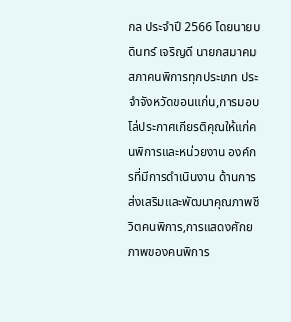กล ประจำปี 2566 โดยนายบดินทร์ เจริญดี นายกสมาคมสภาคนพิการทุกประเภท ประจำจังหวัดขอนแก่น,การมอบโล่ประกาศเกียรติคุณให้แก่คนพิการและหน่วยงาน องค์กรที่มีการดำเนินงาน ด้านการส่งเสริมและพัฒนาคุณภาพชีวิตคนพิการ,การแสดงศักยภาพของคนพิการ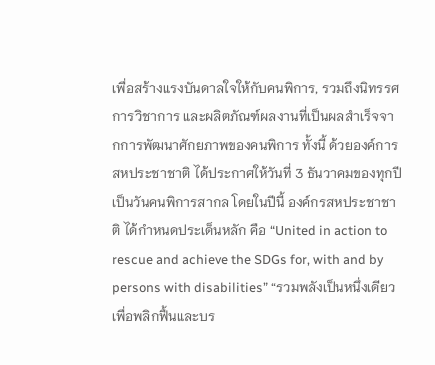เพื่อสร้างแรงบันดาลใจให้กับคนพิการ, รวมถึงนิทรรศการวิชาการ และผลิตภัณฑ์ผลงานที่เป็นผลสำเร็จจากการพัฒนาศักยภาพของคนพิการ ทั้งนี้ ด้วยองค์การสหประชาชาติ ได้ประกาศให้วันที่ 3 ธันวาคมของทุกปี เป็นวันคนพิการสากล โดยในปีนี้ องค์กรสหประชาชาติ ได้กำหนดประเด็นหลัก คือ “United in action to rescue and achieve the SDGs for, with and by persons with disabilities” “รวมพลังเป็นหนึ่งเดียวเพื่อพลิกฟื้นและบร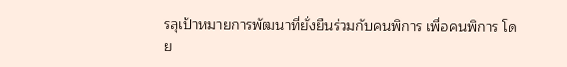รลุเป้าหมายการพัฒนาที่ยั่งยืนร่วมกับคนพิการ เพื่อคนพิการ โดย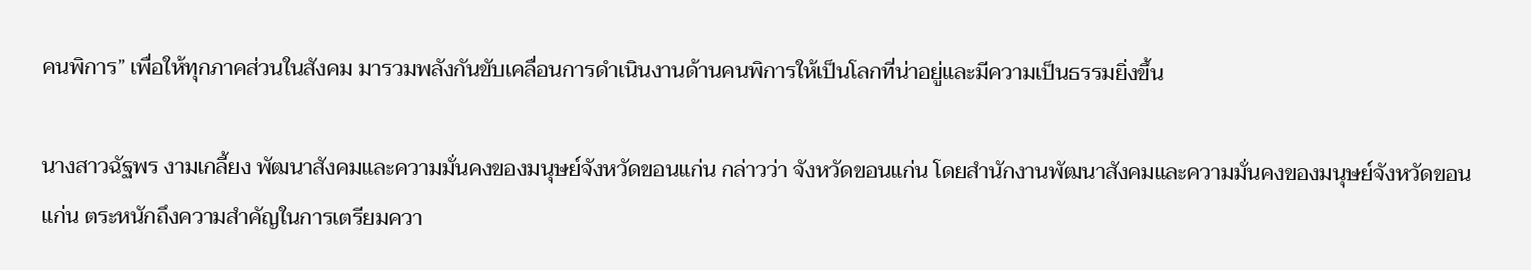คนพิการ” เพื่อให้ทุกภาคส่วนในสังคม มารวมพลังกันขับเคลื่อนการดำเนินงานด้านคนพิการให้เป็นโลกที่น่าอยู่และมีความเป็นธรรมยิ่งขึ้น

นางสาวฉัฐพร งามเกลี้ยง พัฒนาสังคมและความมั่นคงของมนุษย์จังหวัดขอนแก่น กล่าวว่า จังหวัดขอนแก่น โดยสำนักงานพัฒนาสังคมและความมั่นคงของมนุษย์จังหวัดขอนแก่น ตระหนักถึงความสำคัญในการเตรียมควา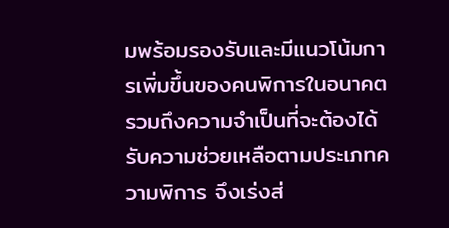มพร้อมรองรับและมีแนวโน้มการเพิ่มขึ้นของคนพิการในอนาคต รวมถึงความจำเป็นที่จะต้องได้รับความช่วยเหลือตามประเภทความพิการ จึงเร่งส่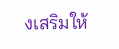งเสริมให้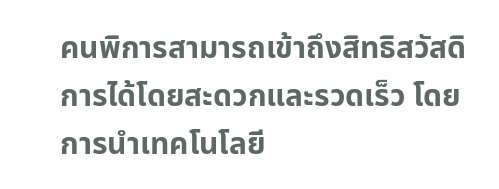คนพิการสามารถเข้าถึงสิทธิสวัสดิการได้โดยสะดวกและรวดเร็ว โดยการนำเทคโนโลยี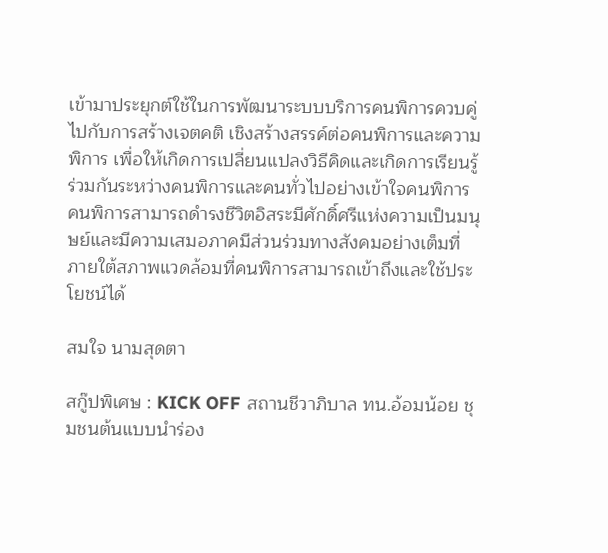เข้ามาประยุกต์ใช้ในการพัฒนาระบบบริการคนพิการควบคู่ไปกับการสร้างเจตคติ เชิงสร้างสรรค์ต่อคนพิการและความพิการ เพื่อให้เกิดการเปลี่ยนแปลงวิธีคิดและเกิดการเรียนรู้ร่วมกันระหว่างคนพิการและคนทั่วไปอย่างเข้าใจคนพิการ คนพิการสามารถดำรงชีวิตอิสระมีศักดิ์ศรีแห่งความเป็นมนุษย์และมีความเสมอภาคมีส่วนร่วมทางสังคมอย่างเต็มที่ ภายใต้สภาพแวดล้อมที่คนพิการสามารถเข้าถึงและใช้ประโยชน์ได้

สมใจ นามสุดตา

สกู๊ปพิเศษ : KICK OFF สถานชีวาภิบาล ทน.อ้อมน้อย ชุมชนต้นแบบนำร่อง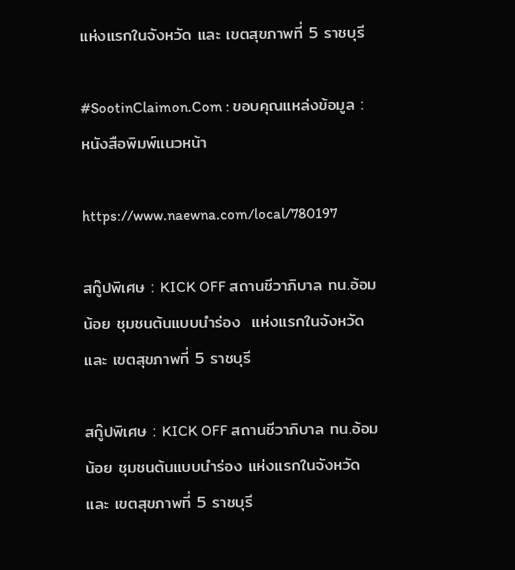แห่งแรกในจังหวัด และ เขตสุขภาพที่ 5 ราชบุรี

#SootinClaimon.Com : ขอบคุณแหล่งข้อมูล : หนังสือพิมพ์แนวหน้า

https://www.naewna.com/local/780197

สกู๊ปพิเศษ : KICK OFF สถานชีวาภิบาล ทน.อ้อมน้อย ชุมชนต้นแบบนำร่อง  แห่งแรกในจังหวัด และ เขตสุขภาพที่ 5 ราชบุรี

สกู๊ปพิเศษ : KICK OFF สถานชีวาภิบาล ทน.อ้อมน้อย ชุมชนต้นแบบนำร่อง แห่งแรกในจังหวัด และ เขตสุขภาพที่ 5 ราชบุรี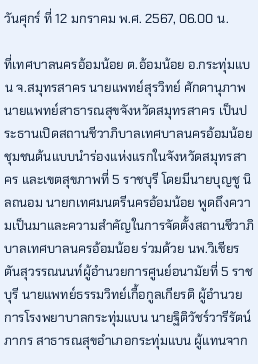วันศุกร์ ที่ 12 มกราคม พ.ศ. 2567, 06.00 น.

ที่เทศบาลนครอ้อมน้อย ต.อ้อมน้อย อ.กระทุ่มแบน จ.สมุทรสาคร นายแพทย์สุรวิทย์ ศักดานุภาพ นายแพทย์สาธารณสุขจังหวัดสมุทรสาคร เป็นประธานเปิดสถานชีวาภิบาลเทศบาลนครอ้อมน้อยชุมชนต้นแบบนำร่องแห่งแรกในจังหวัดสมุทรสาคร และเขตสุขภาพที่ 5 ราชบุรี โดยมีนายบุญชู นิลถนอม นายกเทศมนตรีนครอ้อมน้อย พูดถึงความเป็นมาและความสำคัญในการจัดตั้งสถานชีวาภิบาลเทศบาลนครอ้อมน้อย ร่วมด้วย นพ.วิเชียร ตันสุวรรณนนท์ผู้อำนวยการศูนย์อนามัยที่ 5 ราชบุรี นายแพทย์ธรรมวิทย์เกื้อกูลเกียรติ ผู้อำนวยการโรงพยาบาลกระทุ่มแบน นายฐิติวัชร์วารีรัตน์ภากร สาธารณสุขอำเภอกระทุ่มแบน ผู้แทนจาก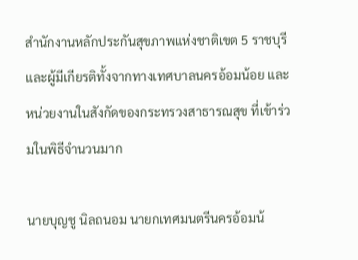สำนักงานหลักประกันสุขภาพแห่งชาติเขต 5 ราชบุรี และผู้มีเกียรติทั้งจากทางเทศบาลนครอ้อมน้อย และหน่วยงานในสังกัดของกระทรวงสาธารณสุข ที่เข้าร่วมในพิธีจำนวนมาก

นายบุญชู นิลถนอม นายกเทศมนตรีนครอ้อมน้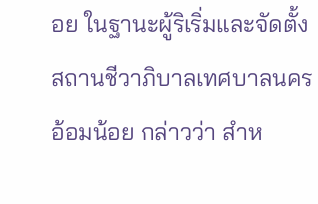อย ในฐานะผู้ริเริ่มและจัดตั้งสถานชีวาภิบาลเทศบาลนครอ้อมน้อย กล่าวว่า สำห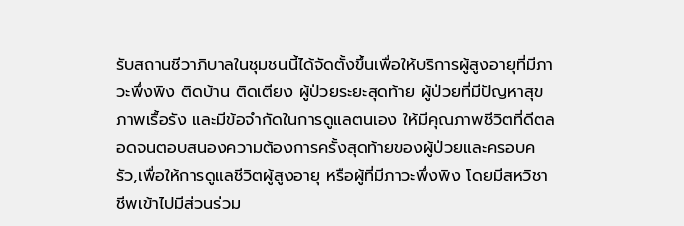รับสถานชีวาภิบาลในชุมชนนี้ได้จัดตั้งขึ้นเพื่อให้บริการผู้สูงอายุที่มีภาวะพึ่งพิง ติดบ้าน ติดเตียง ผู้ป่วยระยะสุดท้าย ผู้ป่วยที่มีปัญหาสุขภาพเรื้อรัง และมีข้อจำกัดในการดูแลตนเอง ให้มีคุณภาพชีวิตที่ดีตลอดจนตอบสนองความต้องการครั้งสุดท้ายของผู้ป่วยและครอบครัว,เพื่อให้การดูแลชีวิตผู้สูงอายุ หรือผู้ที่มีภาวะพึ่งพิง โดยมีสหวิชาชีพเข้าไปมีส่วนร่วม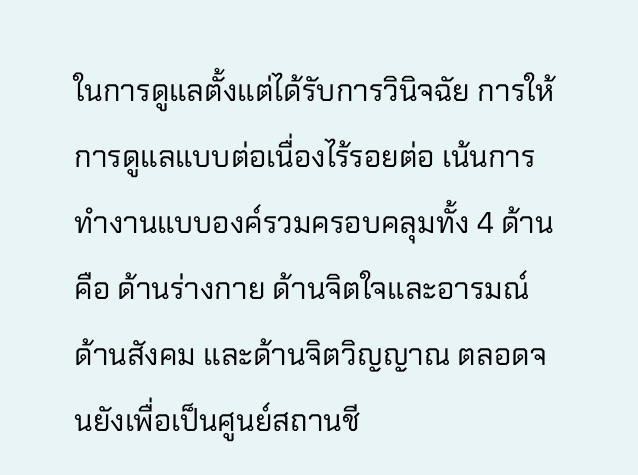ในการดูแลตั้งแต่ได้รับการวินิจฉัย การให้การดูแลแบบต่อเนื่องไร้รอยต่อ เน้นการทำงานแบบองค์รวมครอบคลุมทั้ง 4 ด้าน คือ ด้านร่างกาย ด้านจิตใจและอารมณ์ ด้านสังคม และด้านจิตวิญญาณ ตลอดจนยังเพื่อเป็นศูนย์สถานชี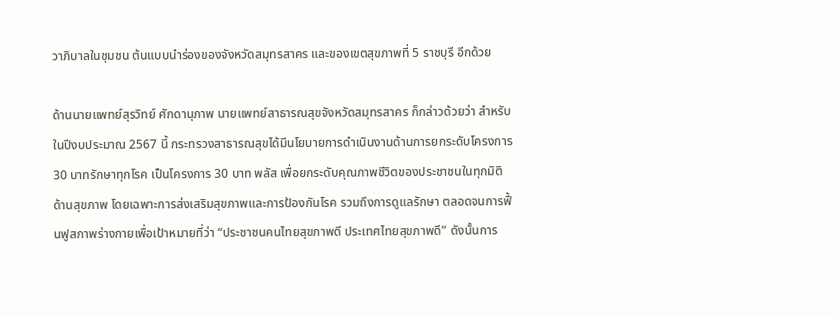วาภิบาลในชุมชน ต้นแบบนำร่องของจังหวัดสมุทรสาคร และของเขตสุขภาพที่ 5 ราชบุรี อีกด้วย

ด้านนายแพทย์สุรวิทย์ ศักดานุภาพ นายแพทย์สาธารณสุขจังหวัดสมุทรสาคร ก็กล่าวด้วยว่า สำหรับในปีงบประมาณ 2567 นี้ กระทรวงสาธารณสุขได้มีนโยบายการดำเนินงานด้านการยกระดับโครงการ 30 บาทรักษาทุกโรค เป็นโครงการ 30 บาท พลัส เพื่อยกระดับคุณภาพชีวิตของประชาชนในทุกมิติ ด้านสุขภาพ โดยเฉพาะการส่งเสริมสุขภาพและการป้องกันโรค รวมถึงการดูแลรักษา ตลอดจนการฟื้นฟูสภาพร่างกายเพื่อเป้าหมายที่ว่า “ประชาชนคนไทยสุขภาพดี ประเทศไทยสุขภาพดี” ดังนั้นการ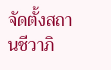จัดตั้งสถานชีวาภิ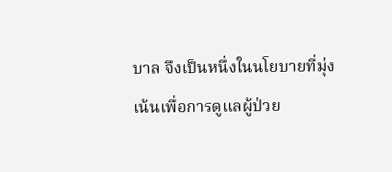บาล จึงเป็นหนึ่งในนโยบายที่มุ่งเน้นเพื่อการดูแลผู้ป่วย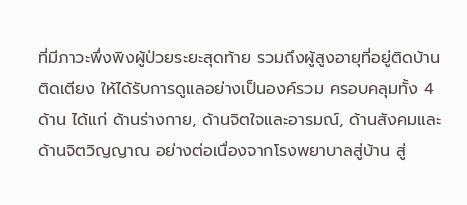ที่มีภาวะพึ่งพิงผู้ป่วยระยะสุดท้าย รวมถึงผู้สูงอายุที่อยู่ติดบ้าน ติดเตียง ให้ได้รับการดูแลอย่างเป็นองค์รวม ครอบคลุมทั้ง 4 ด้าน ได้แก่ ด้านร่างกาย, ด้านจิตใจและอารมณ์, ด้านสังคมและด้านจิตวิญญาณ อย่างต่อเนื่องจากโรงพยาบาลสู่บ้าน สู่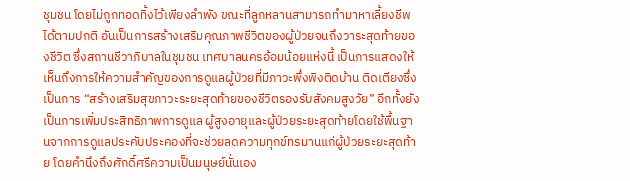ชุมชน โดยไม่ถูกทอดทิ้งไว้เพียงลำพัง ขณะที่ลูกหลานสามารถทำมาหาเลี้ยงชีพได้ตามปกติ อันเป็นการสร้างเสริมคุณภาพชีวิตของผู้ป่วยจนถึงวาระสุดท้ายของชีวิต ซึ่งสถานชีวาภิบาลในชุมชน เทศบาลนครอ้อมน้อยแห่งนี้ เป็นการแสดงให้เห็นถึงการให้ความสำคัญของการดูแลผู้ป่วยที่มีภาวะพึ่งพิงติดบ้าน ติดเตียงซึ่งเป็นการ “สร้างเสริมสุขภาวะระยะสุดท้ายของชีวิตรองรับสังคมสูงวัย” อีกทั้งยังเป็นการเพิ่มประสิทธิภาพการดูแล ผู้สูงอายุและผู้ป่วยระยะสุดท้ายโดยใช้พื้นฐานจากการดูแลประคับประคองที่จะช่วยลดความทุกข์ทรมานแก่ผู้ป่วยระยะสุดท้าย โดยคำนึงถึงศักดิ์ศรีความเป็นมนุษย์นั่นเอง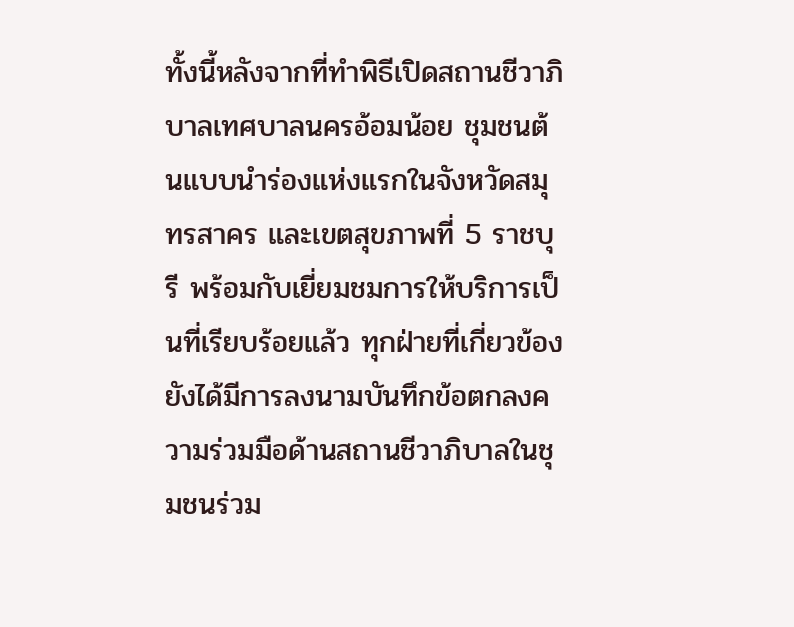ทั้งนี้หลังจากที่ทำพิธีเปิดสถานชีวาภิบาลเทศบาลนครอ้อมน้อย ชุมชนต้นแบบนำร่องแห่งแรกในจังหวัดสมุทรสาคร และเขตสุขภาพที่ 5 ราชบุรี พร้อมกับเยี่ยมชมการให้บริการเป็นที่เรียบร้อยแล้ว ทุกฝ่ายที่เกี่ยวข้องยังได้มีการลงนามบันทึกข้อตกลงความร่วมมือด้านสถานชีวาภิบาลในชุมชนร่วม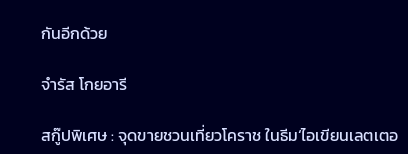กันอีกด้วย

จำรัส โกยอารี

สกู๊ปพิเศษ : จุดขายชวนเที่ยวโคราช ในธีม‘ไอเขียนเลตเตอ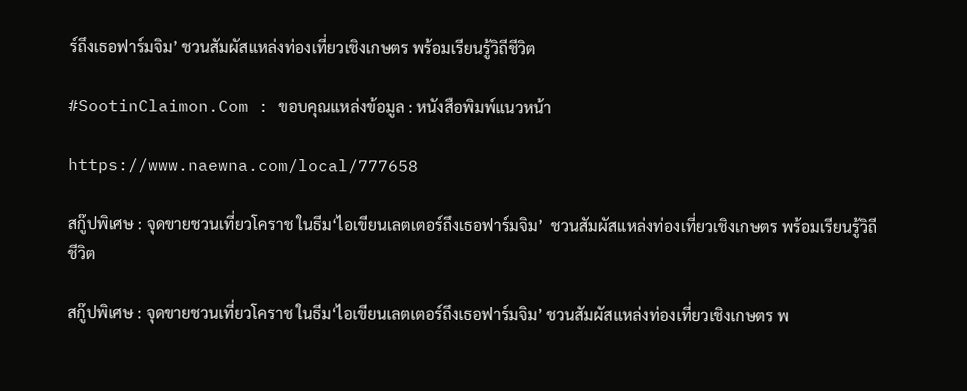ร์ถึงเธอฟาร์มจิม’ ชวนสัมผัสแหล่งท่องเที่ยวเชิงเกษตร พร้อมเรียนรู้วิถีชีวิต

#SootinClaimon.Com : ขอบคุณแหล่งข้อมูล : หนังสือพิมพ์แนวหน้า

https://www.naewna.com/local/777658

สกู๊ปพิเศษ : จุดขายชวนเที่ยวโคราช ในธีม‘ไอเขียนเลตเตอร์ถึงเธอฟาร์มจิม’  ชวนสัมผัสแหล่งท่องเที่ยวเชิงเกษตร พร้อมเรียนรู้วิถีชีวิต

สกู๊ปพิเศษ : จุดขายชวนเที่ยวโคราช ในธีม‘ไอเขียนเลตเตอร์ถึงเธอฟาร์มจิม’ ชวนสัมผัสแหล่งท่องเที่ยวเชิงเกษตร พ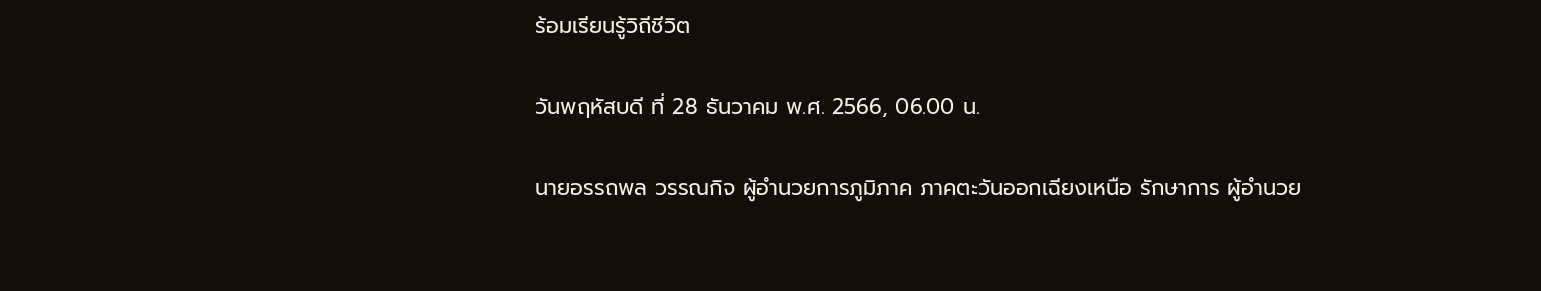ร้อมเรียนรู้วิถีชีวิต

วันพฤหัสบดี ที่ 28 ธันวาคม พ.ศ. 2566, 06.00 น.

นายอรรถพล วรรณกิจ ผู้อำนวยการภูมิภาค ภาคตะวันออกเฉียงเหนือ รักษาการ ผู้อำนวย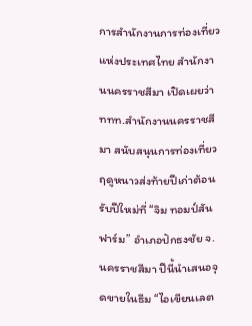การสำนักงานการท่องเที่ยวแห่งประเทศไทย สำนักงานนครราชสีมา เปิดเผยว่า ททท.สำนักงานนครราชสีมา สนับสนุนการท่องเที่ยวฤดูหนาวส่งท้ายปีเก่าต้อนรับปีใหม่ที่ “จิม ทอมป์สัน ฟาร์ม” อำเภอปักธงชัย จ.นครราชสีมา ปีนี้นำเสนอจุดขายในธีม “ไอเขียนเลต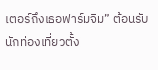เตอร์ถึงเธอฟาร์มจิม” ต้อนรับนักท่องเที่ยวตั้ง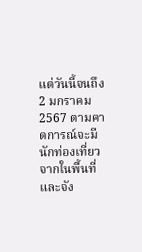แต่วันนี้จนถึง 2 มกราคม 2567 ตามคาดการณ์จะมีนักท่องเที่ยวจากในพื้นที่และจัง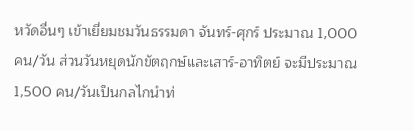หวัดอื่นๆ เข้าเยี่ยมชมวันธรรมดา จันทร์-ศุกร์ ประมาณ 1,000 คน/วัน ส่วนวันหยุดนักขัตฤกษ์และเสาร์-อาทิตย์ จะมีประมาณ 1,500 คน/วันเป็นกลไกนำท่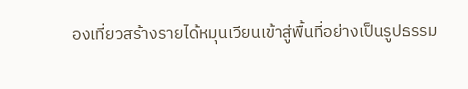องเที่ยวสร้างรายได้หมุนเวียนเข้าสู่พื้นที่อย่างเป็นรูปธรรม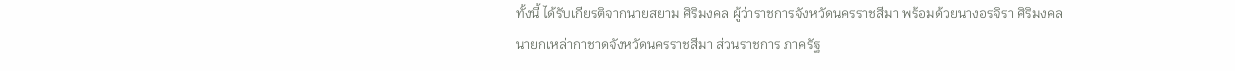ทั้งนี้ ได้รับเกียรติจากนายสยาม ศิริมงคล ผู้ว่าราชการจังหวัดนครราชสีมา พร้อมด้วยนางอรจิรา ศิริมงคล นายกเหล่ากาชาดจังหวัดนครราชสีมา ส่วนราชการ ภาครัฐ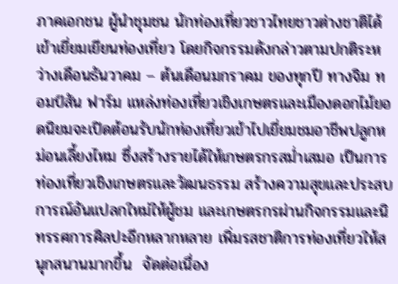ภาคเอกชน ผู้นำชุมชน นักท่องเที่ยวชาวไทยชาวต่างชาติได้เข้าเยี่ยมเยียนท่องเที่ยว โดยกิจกรรมดังกล่าวตามปกติระหว่างเดือนธันวาคม – ต้นเดือนมกราคม ของทุกปี ทางจิม ทอมป์สัน ฟาร์ม แหล่งท่องเที่ยวเชิงเกษตรและเมืองดอกไม้ยอดนิยมจะเปิดต้อนรับนักท่องเที่ยวเข้าไปเยี่ยมชมอาชีพปลูกหม่อนเลี้ยงไหม ซึ่งสร้างรายได้ให้เกษตรกรสม่ำเสมอ เป็นการท่องเที่ยวเชิงเกษตรและวัฒนธรรม สร้างความสุขและประสบการณ์อันแปลกใหม่ให้ผู้ชม และเกษตรกรผ่านกิจกรรมและนิทรรศการศิลปะอีกหลากหลาย เพิ่มรสชาติการท่องเที่ยวให้สนุกสนานมากขึ้น  จัดต่อเนื่อง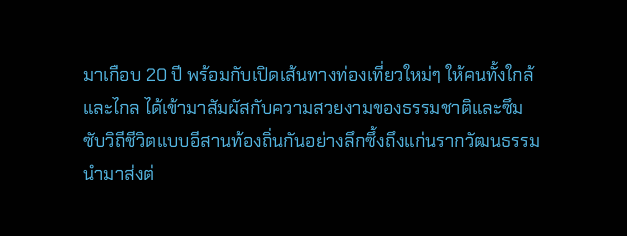มาเกือบ 20 ปี พร้อมกับเปิดเส้นทางท่องเที่ยวใหม่ๆ ให้คนทั้งใกล้และไกล ได้เข้ามาสัมผัสกับความสวยงามของธรรมชาติและซึมซับวิถีชีวิตแบบอีสานท้องถิ่นกันอย่างลึกซึ้งถึงแก่นรากวัฒนธรรม นำมาส่งต่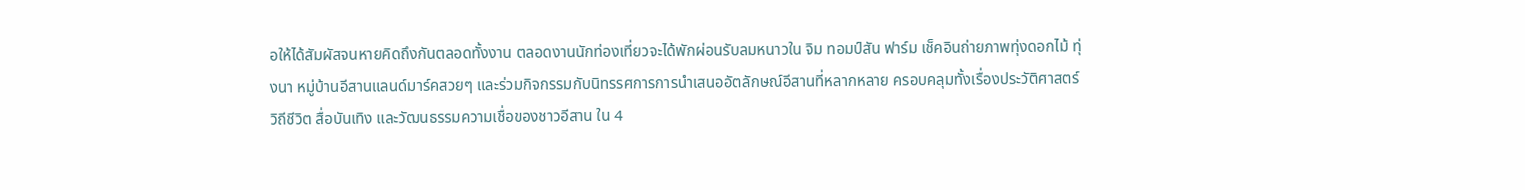อให้ได้สัมผัสจนหายคิดถึงกันตลอดทั้งงาน ตลอดงานนักท่องเที่ยวจะได้พักผ่อนรับลมหนาวใน จิม ทอมป์สัน ฟาร์ม เช็คอินถ่ายภาพทุ่งดอกไม้ ทุ่งนา หมู่บ้านอีสานแลนด์มาร์คสวยๆ และร่วมกิจกรรมกับนิทรรศการการนำเสนออัตลักษณ์อีสานที่หลากหลาย ครอบคลุมทั้งเรื่องประวัติศาสตร์ วิถีชีวิต สื่อบันเทิง และวัฒนธรรมความเชื่อของชาวอีสาน ใน 4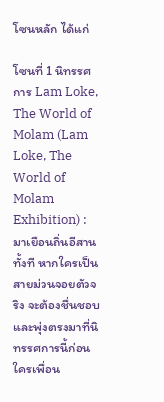โซนหลัก ได้แก่

โซนที่ 1 นิทรรศการ Lam Loke, The World of Molam (Lam Loke, The World of Molam Exhibition) : มาเยือนถิ่นอีสานทั้งที หากใครเป็นสายม่วนจอยตัวจริง จะต้องชื่นชอบและพุ่งตรงมาที่นิทรรศการนี้ก่อนใครเพื่อน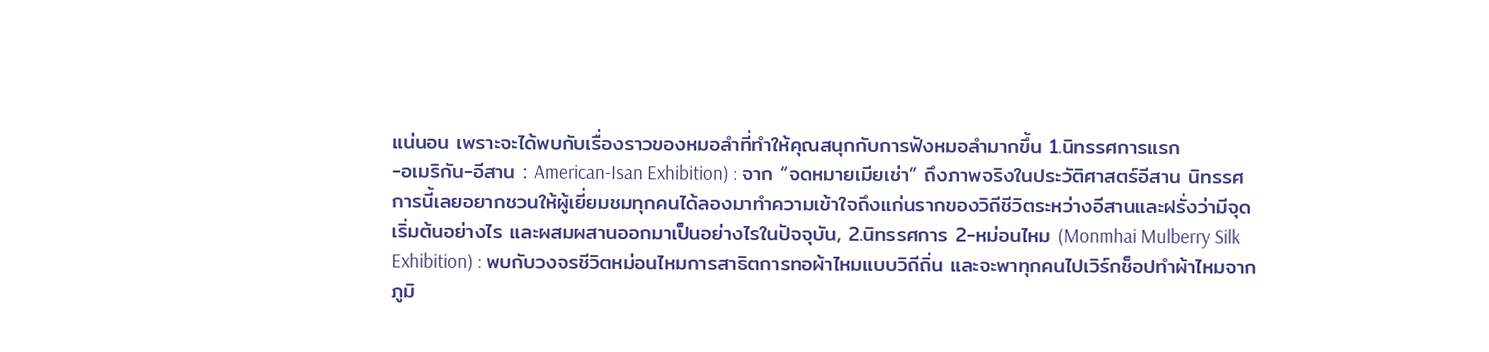แน่นอน เพราะจะได้พบกับเรื่องราวของหมอลำที่ทำให้คุณสนุกกับการฟังหมอลำมากขึ้น 1.นิทรรศการแรก
-อเมริกัน-อีสาน : American-Isan Exhibition) : จาก “จดหมายเมียเช่า” ถึงภาพจริงในประวัติศาสตร์อีสาน นิทรรศการนี้เลยอยากชวนให้ผู้เยี่ยมชมทุกคนได้ลองมาทำความเข้าใจถึงแก่นรากของวิถีชีวิตระหว่างอีสานและฝรั่งว่ามีจุดเริ่มต้นอย่างไร และผสมผสานออกมาเป็นอย่างไรในปัจจุบัน, 2.นิทรรศการ 2-หม่อนไหม (Monmhai Mulberry Silk Exhibition) : พบกับวงจรชีวิตหม่อนไหมการสาธิตการทอผ้าไหมแบบวิถีถิ่น และจะพาทุกคนไปเวิร์กช็อปทำผ้าไหมจากภูมิ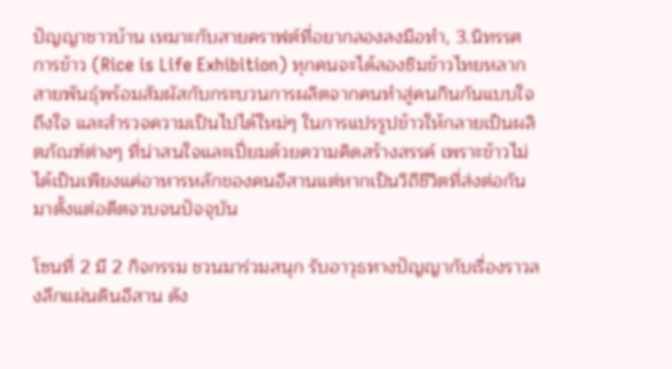ปัญญาชาวบ้าน เหมาะกับสายคราฟต์ที่อยากลองลงมือทำ, 3.นิทรรศการข้าว (Rice is Life Exhibition) ทุกคนจะได้ลองชิมข้าวไทยหลากสายพันธุ์พร้อมสัมผัสกับกระบวนการผลิตจากคนทำสู่คนกินกันแบบใจถึงใจ และสำรวจความเป็นไปได้ใหม่ๆ ในการแปรรูปข้าวให้กลายเป็นผลิตภัณฑ์ต่างๆ ที่น่าสนใจและเปี่ยมด้วยความคิดสร้างสรรค์ เพราะข้าวไม่ได้เป็นเพียงแค่อาหารหลักของคนอีสานแต่หากเป็นวิถีชีวิตที่ส่งต่อกันมาตั้งแต่อดีตจวบจนปัจจุบัน

โซนที่ 2 มี 2 กิจกรรม ชวนมาร่วมสนุก รับอาวุธทางปัญญากับเรื่องราวลงลึกแผ่นดินอีสาน ดัง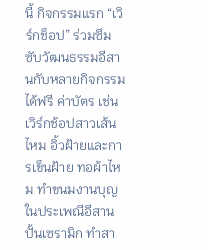นี้ กิจกรรมแรก “เวิร์กช็อป” ร่วมซึมซับวัฒนธรรมอีสานกับหลายกิจกรรมได้ฟรี ค่าบัตร เช่น เวิร์กช้อปสาวเส้นไหม อิ้วฝ้ายและการเข็นฝ้าย ทอผ้าไหม ทำขนมงานบุญในประเพณีอีสาน ปั้นเซรามิก ทำสา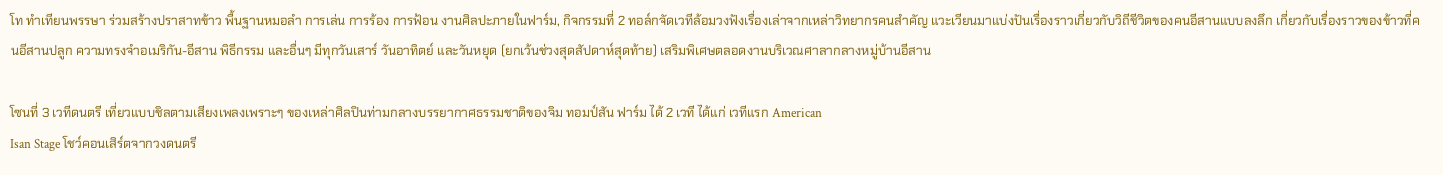โท ทำเทียนพรรษา ร่วมสร้างปราสาทข้าว พื้นฐานหมอลำ การเล่น การร้อง การฟ้อน งานศิลปะภายในฟาร์ม, กิจกรรมที่ 2 ทอล์กจัดเวทีล้อมวงฟังเรื่องเล่าจากเหล่าวิทยากรคนสำคัญ แวะเวียนมาแบ่งปันเรื่องราวเกี่ยวกับวิถีชีวิตของคนอีสานแบบลงลึก เกี่ยวกับเรื่องราวของข้าวที่คนอีสานปลูก ความทรงจำอเมริกัน-อีสาน พิธีกรรม และอื่นๆ มีทุกวันเสาร์ วันอาทิตย์ และวันหยุด (ยกเว้นช่วงสุดสัปดาห์สุดท้าย) เสริมพิเศษตลอดงานบริเวณศาลากลางหมู่บ้านอีสาน

โซนที่ 3 เวทีดนตรี เที่ยวแบบชิลตามเสียงเพลงเพราะๆ ของเหล่าศิลปินท่ามกลางบรรยากาศธรรมชาติของจิม ทอมป์สัน ฟาร์ม ได้ 2 เวที ได้แก่ เวทีแรก American
Isan Stage โชว์คอนเสิร์ตจากวงดนตรี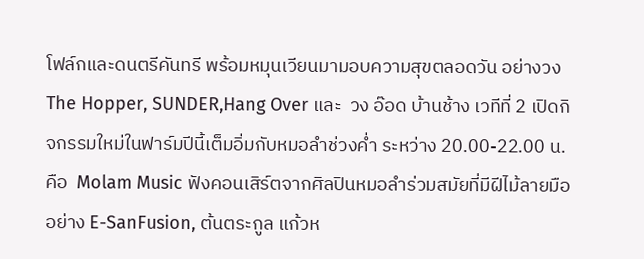โฟล์กและดนตรีคันทรี พร้อมหมุนเวียนมามอบความสุขตลอดวัน อย่างวง The Hopper, SUNDER,Hang Over และ  วง อ๊อด บ้านช้าง เวทีที่ 2 เปิดกิจกรรมใหม่ในฟาร์มปีนี้เต็มอิ่มกับหมอลำช่วงค่ำ ระหว่าง 20.00-22.00 น. คือ  Molam Music ฟังคอนเสิร์ตจากศิลปินหมอลำร่วมสมัยที่มีฝีไม้ลายมือ อย่าง E-SanFusion, ต้นตระกูล แก้วห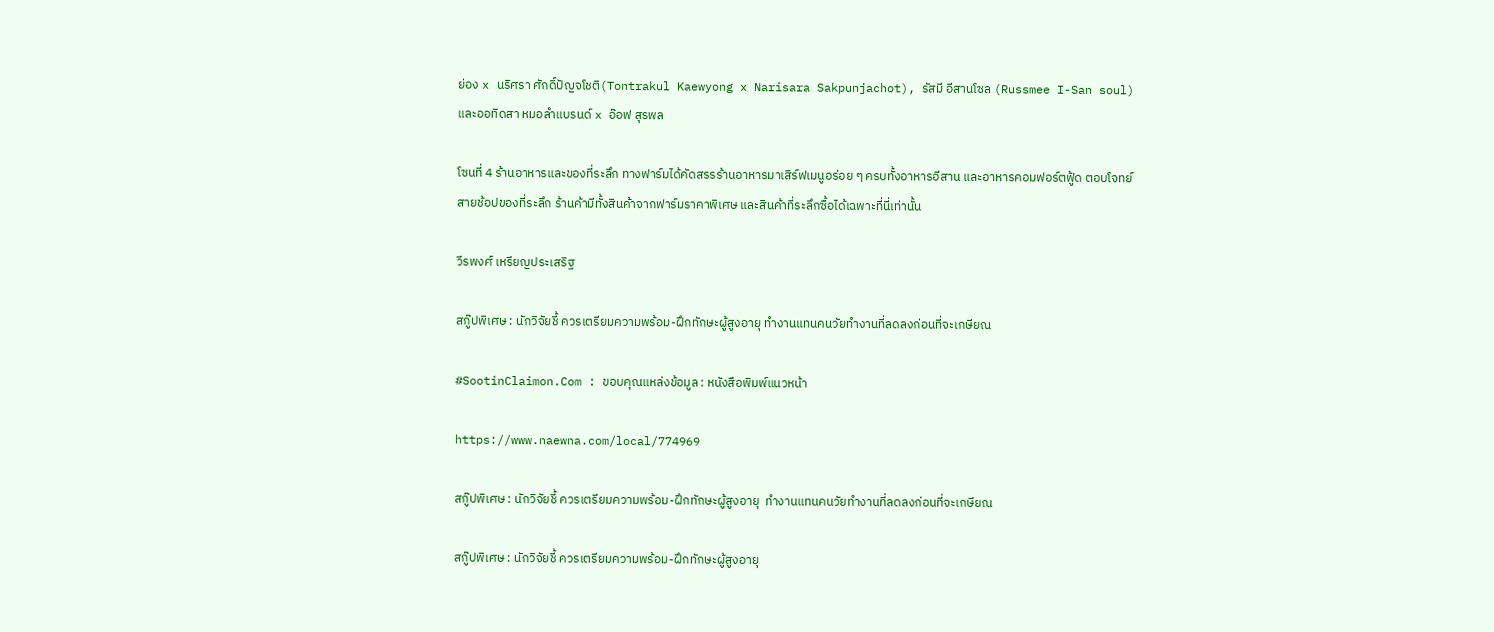ย่อง x นริศรา ศักดิ์ปัญจโชติ(Tontrakul Kaewyong x Narisara Sakpunjachot), รัสมี อีสานโซล (Russmee I-San soul) และออทิดสา หมอลำแบรนด์ x อ๊อฟ สุรพล

โซนที่ 4 ร้านอาหารและของที่ระลึก ทางฟาร์มได้คัดสรรร้านอาหารมาเสิร์ฟเมนูอร่อย ๆ ครบทั้งอาหารอีสาน และอาหารคอมฟอร์ตฟู้ด ตอบโจทย์สายช้อปของที่ระลึก ร้านค้ามีทั้งสินค้าจากฟาร์มราคาพิเศษ และสินค้าที่ระลึกซื้อได้เฉพาะที่นี่เท่านั้น

วีรพงศ์ เหรียญประเสริฐ

สกู๊ปพิเศษ : นักวิจัยชี้ ควรเตรียมความพร้อม-ฝึกทักษะผู้สูงอายุ ทำงานแทนคนวัยทำงานที่ลดลงก่อนที่จะเกษียณ

#SootinClaimon.Com : ขอบคุณแหล่งข้อมูล : หนังสือพิมพ์แนวหน้า

https://www.naewna.com/local/774969

สกู๊ปพิเศษ : นักวิจัยชี้ ควรเตรียมความพร้อม-ฝึกทักษะผู้สูงอายุ  ทำงานแทนคนวัยทำงานที่ลดลงก่อนที่จะเกษียณ

สกู๊ปพิเศษ : นักวิจัยชี้ ควรเตรียมความพร้อม-ฝึกทักษะผู้สูงอายุ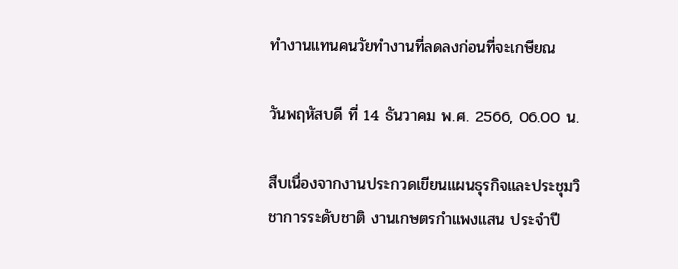ทำงานแทนคนวัยทำงานที่ลดลงก่อนที่จะเกษียณ

วันพฤหัสบดี ที่ 14 ธันวาคม พ.ศ. 2566, 06.00 น.

สืบเนื่องจากงานประกวดเขียนแผนธุรกิจและประชุมวิชาการระดับชาติ งานเกษตรกำแพงแสน ประจำปี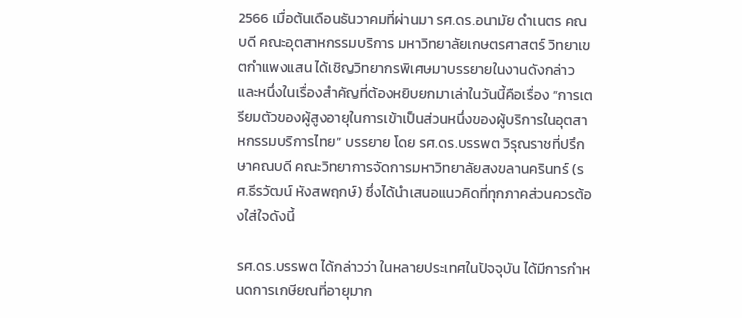2566 เมื่อต้นเดือนธันวาคมที่ผ่านมา รศ.ดร.อนามัย ดำเนตร คณบดี คณะอุตสาหกรรมบริการ มหาวิทยาลัยเกษตรศาสตร์ วิทยาเขตกำแพงแสน ได้เชิญวิทยากรพิเศษมาบรรยายในงานดังกล่าว และหนึ่งในเรื่องสำคัญที่ต้องหยิบยกมาเล่าในวันนี้คือเรื่อง “การเตรียมตัวของผู้สูงอายุในการเข้าเป็นส่วนหนึ่งของผู้บริการในอุตสาหกรรมบริการไทย” บรรยาย โดย รศ.ดร.บรรพต วิรุณราชที่ปรึกษาคณบดี คณะวิทยาการจัดการมหาวิทยาลัยสงขลานครินทร์ (รศ.ธีรวัฒน์ หังสพฤกษ์) ซึ่งได้นำเสนอแนวคิดที่ทุกภาคส่วนควรต้องใส่ใจดังนี้

รศ.ดร.บรรพต ได้กล่าวว่า ในหลายประเทศในปัจจุบัน ได้มีการกำหนดการเกษียณที่อายุมาก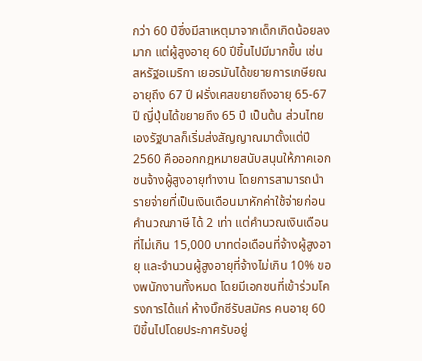กว่า 60 ปีซึ่งมีสาเหตุมาจากเด็กเกิดน้อยลงมาก แต่ผู้สูงอายุ 60 ปีขึ้นไปมีมากขึ้น เช่น สหรัฐอเมริกา เยอรมันได้ขยายการเกษียณอายุถึง 67 ปี ฝรั่งเศสขยายถึงอายุ 65-67 ปี ญี่ปุ่นได้ขยายถึง 65 ปี เป็นต้น ส่วนไทยเองรัฐบาลก็เริ่มส่งสัญญาณมาตั้งแต่ปี 2560 คือออกกฎหมายสนับสนุนให้ภาคเอกชนจ้างผู้สูงอายุทำงาน โดยการสามารถนำรายจ่ายที่เป็นเงินเดือนมาหักค่าใช้จ่ายก่อนคำนวณภาษี ได้ 2 เท่า แต่คำนวณเงินเดือนที่ไม่เกิน 15,000 บาทต่อเดือนที่จ้างผู้สูงอายุ และจำนวนผู้สูงอายุที่จ้างไม่เกิน 10% ของพนักงานทั้งหมด โดยมีเอกชนที่เข้าร่วมโครงการได้แก่ ห้างบิ๊กซีรับสมัคร คนอายุ 60 ปีขึ้นไปโดยประกาศรับอยู่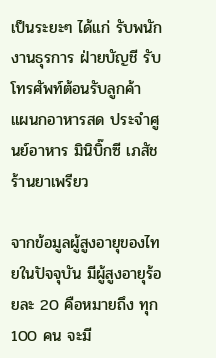เป็นระยะๆ ได้แก่ รับพนักงานธุรการ ฝ่ายบัญชี รับโทรศัพท์ต้อนรับลูกค้า แผนกอาหารสด ประจำศูนย์อาหาร มินิบิ๊กซี เภสัชร้านยาเพรียว

จากข้อมูลผู้สูงอายุของไทยในปัจจุบัน มีผู้สูงอายุร้อยละ 20 คือหมายถึง ทุก 100 คน จะมี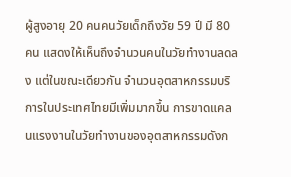ผู้สูงอายุ 20 คนคนวัยเด็กถึงวัย 59 ปี มี 80 คน แสดงให้เห็นถึงจำนวนคนในวัยทำงานลดลง แต่ในขณะเดียวกัน จำนวนอุตสาหกรรมบริการในประเทศไทยมีเพิ่มมากขึ้น การขาดแคลนแรงงานในวัยทำงานของอุตสาหกรรมดังก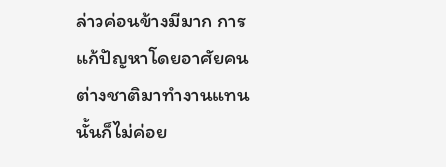ล่าวค่อนข้างมีมาก การแก้ปัญหาโดยอาศัยคนต่างชาติมาทำงานแทนนั้นก็ไม่ค่อย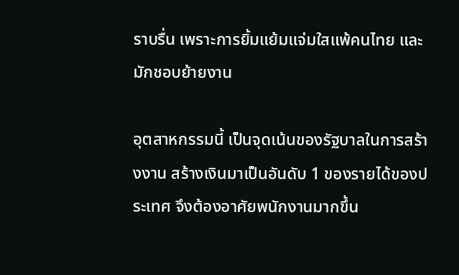ราบรื่น เพราะการยิ้มแย้มแจ่มใสแพ้คนไทย และมักชอบย้ายงาน

อุตสาหกรรมนี้ เป็นจุดเน้นของรัฐบาลในการสร้างงาน สร้างเงินมาเป็นอันดับ 1 ของรายได้ของประเทศ จึงต้องอาศัยพนักงานมากขึ้น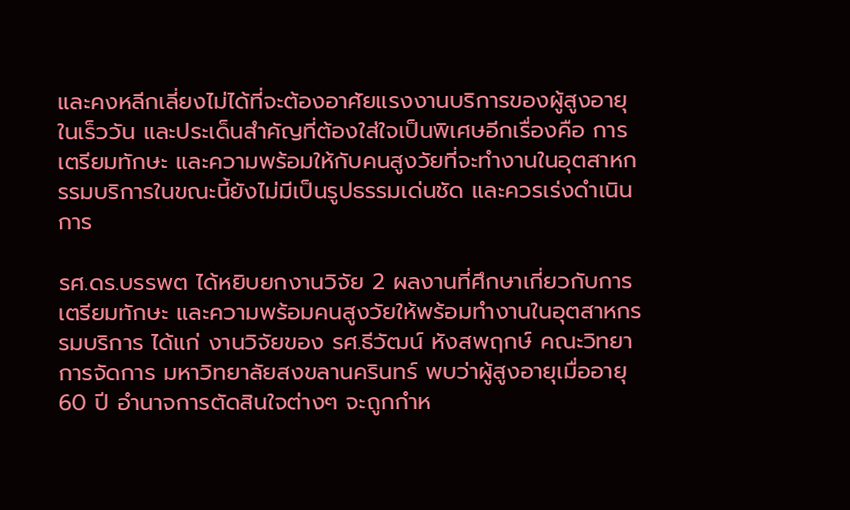และคงหลีกเลี่ยงไม่ได้ที่จะต้องอาศัยแรงงานบริการของผู้สูงอายุในเร็ววัน และประเด็นสำคัญที่ต้องใส่ใจเป็นพิเศษอีกเรื่องคือ การเตรียมทักษะ และความพร้อมให้กับคนสูงวัยที่จะทำงานในอุตสาหกรรมบริการในขณะนี้ยังไม่มีเป็นรูปธรรมเด่นชัด และควรเร่งดำเนินการ

รศ.ดร.บรรพต ได้หยิบยกงานวิจัย 2 ผลงานที่ศึกษาเกี่ยวกับการเตรียมทักษะ และความพร้อมคนสูงวัยให้พร้อมทำงานในอุตสาหกรรมบริการ ได้แก่ งานวิจัยของ รศ.ธีวัฒน์ หังสพฤกษ์ คณะวิทยาการจัดการ มหาวิทยาลัยสงขลานครินทร์ พบว่าผู้สูงอายุเมื่ออายุ 60 ปี อำนาจการตัดสินใจต่างๆ จะถูกกำห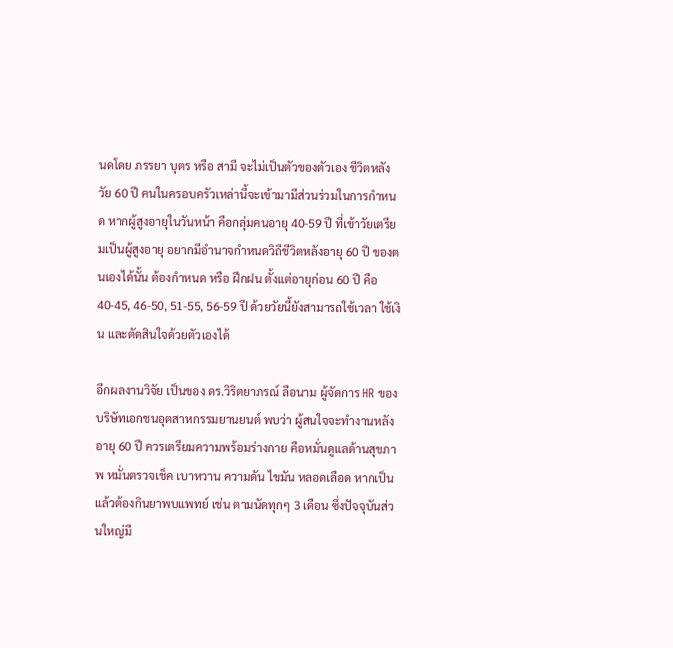นดโดย ภรรยา บุตร หรือ สามี จะไม่เป็นตัวของตัวเอง ชีวิตหลังวัย 60 ปี คนในครอบครัวเหล่านี้จะเข้ามามีส่วนร่วมในการกำหนด หากผู้สูงอายุในวันหน้า คือกลุ่มคนอายุ 40-59 ปี ที่เข้าวัยเตรียมเป็นผู้สูงอายุ อยากมีอำนาจกำหนดวิถีชีวิตหลังอายุ 60 ปี ของตนเองได้นั้น ต้องกำหนด หรือ ฝึกฝน ตั้งแต่อายุก่อน 60 ปี คือ 40-45, 46-50, 51-55, 56-59 ปี ด้วยวัยนี้ยังสามารถใช้เวลา ใช้เงิน และตัดสินใจด้วยตัวเองได้

อีกผลงานวิจัย เป็นของ ดร.วิริตยาภรณ์ ลือนาม ผู้จัดการ HR ของบริษัทเอกชนอุตสาหกรรมยานยนต์ พบว่า ผู้สนใจจะทำงานหลังอายุ 60 ปี ควรเตรียมความพร้อมร่างกาย คือหมั่นดูแลด้านสุขภาพ หมั่นตรวจเช็ค เบาหวาน ความดัน ไขมัน หลอดเลือด หากเป็นแล้วต้องกินยาพบแพทย์ เช่น ตามนัดทุกๆ 3 เดือน ซึ่งปัจจุบันส่วนใหญ่มี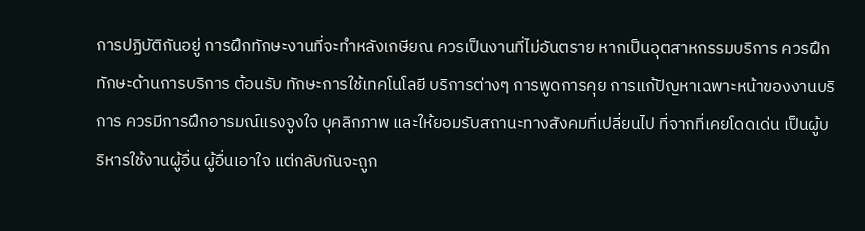การปฏิบัติกันอยู่ การฝึกทักษะงานที่จะทำหลังเกษียณ ควรเป็นงานที่ไม่อันตราย หากเป็นอุตสาหกรรมบริการ ควรฝึกทักษะด้านการบริการ ต้อนรับ ทักษะการใช้เทคโนโลยี บริการต่างๆ การพูดการคุย การแก้ปัญหาเฉพาะหน้าของงานบริการ ควรมีการฝึกอารมณ์แรงจูงใจ บุคลิกภาพ และให้ยอมรับสถานะทางสังคมที่เปลี่ยนไป ที่จากที่เคยโดดเด่น เป็นผู้บริหารใช้งานผู้อื่น ผู้อื่นเอาใจ แต่กลับกันจะถูก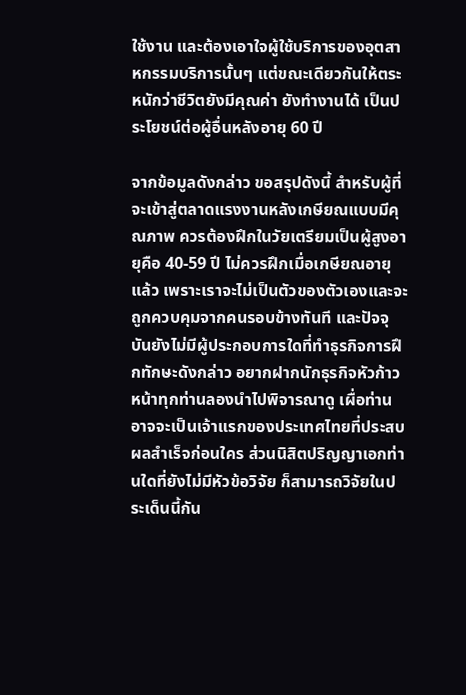ใช้งาน และต้องเอาใจผู้ใช้บริการของอุตสาหกรรมบริการนั้นๆ แต่ขณะเดียวกันให้ตระหนักว่าชีวิตยังมีคุณค่า ยังทำงานได้ เป็นประโยชน์ต่อผู้อื่นหลังอายุ 60 ปี

จากข้อมูลดังกล่าว ขอสรุปดังนี้ สำหรับผู้ที่จะเข้าสู่ตลาดแรงงานหลังเกษียณแบบมีคุณภาพ ควรต้องฝึกในวัยเตรียมเป็นผู้สูงอายุคือ 40-59 ปี ไม่ควรฝึกเมื่อเกษียณอายุแล้ว เพราะเราจะไม่เป็นตัวของตัวเองและจะถูกควบคุมจากคนรอบข้างทันที และปัจจุบันยังไม่มีผู้ประกอบการใดที่ทำธุรกิจการฝึกทักษะดังกล่าว อยากฝากนักธุรกิจหัวก้าวหน้าทุกท่านลองนำไปพิจารณาดู เผื่อท่านอาจจะเป็นเจ้าแรกของประเทศไทยที่ประสบผลสำเร็จก่อนใคร ส่วนนิสิตปริญญาเอกท่านใดที่ยังไม่มีหัวข้อวิจัย ก็สามารถวิจัยในประเด็นนี้กัน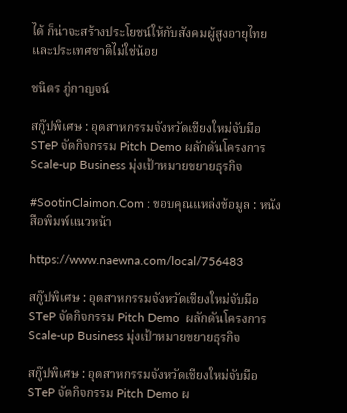ได้ ก็น่าจะสร้างประโยชน์ให้กับสังคมผู้สูงอายุไทย และประเทศชาติไม่ใช่น้อย

ชนิตร ภู่กาญจน์

สกู๊ปพิเศษ : อุตสาหกรรมจังหวัดเชียงใหม่จับมือ STeP จัดกิจกรรม Pitch Demo ผลักดันโครงการ Scale-up Business มุ่งเป้าหมายขยายธุรกิจ

#SootinClaimon.Com : ขอบคุณแหล่งข้อมูล : หนังสือพิมพ์แนวหน้า

https://www.naewna.com/local/756483

สกู๊ปพิเศษ : อุตสาหกรรมจังหวัดเชียงใหม่จับมือ STeP จัดกิจกรรม Pitch Demo  ผลักดันโครงการ Scale-up Business มุ่งเป้าหมายขยายธุรกิจ

สกู๊ปพิเศษ : อุตสาหกรรมจังหวัดเชียงใหม่จับมือ STeP จัดกิจกรรม Pitch Demo ผ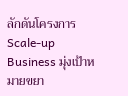ลักดันโครงการ Scale-up Business มุ่งเป้าหมายขยา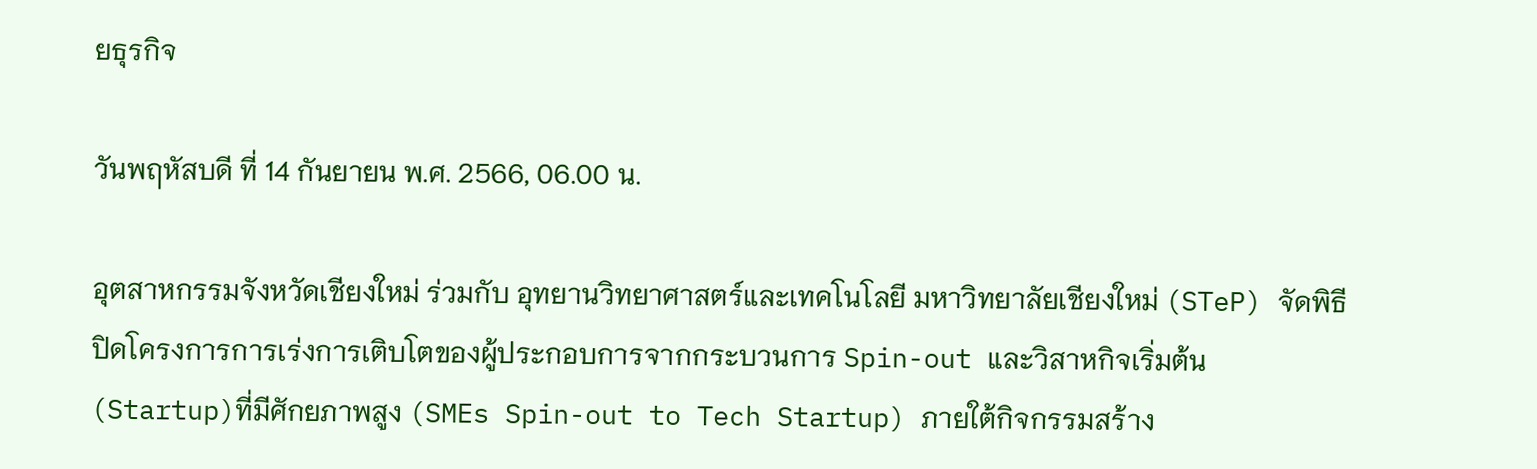ยธุรกิจ

วันพฤหัสบดี ที่ 14 กันยายน พ.ศ. 2566, 06.00 น.

อุตสาหกรรมจังหวัดเชียงใหม่ ร่วมกับ อุทยานวิทยาศาสตร์และเทคโนโลยี มหาวิทยาลัยเชียงใหม่ (STeP) จัดพิธีปิดโครงการการเร่งการเติบโตของผู้ประกอบการจากกระบวนการ Spin-out และวิสาหกิจเริ่มต้น (Startup)ที่มีศักยภาพสูง (SMEs Spin-out to Tech Startup) ภายใต้กิจกรรมสร้าง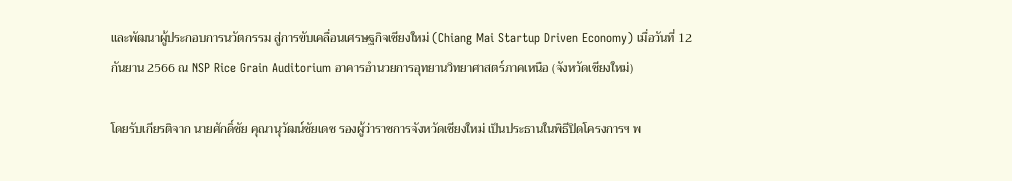และพัฒนาผู้ประกอบการนวัตกรรม สู่การขับเคลื่อนเศรษฐกิจเชียงใหม่ (Chiang Mai Startup Driven Economy) เมื่อวันที่ 12 กันยาน 2566 ณ NSP Rice Grain Auditorium อาคารอำนวยการอุทยานวิทยาศาสตร์ภาคเหนือ (จังหวัดเชียงใหม่)

โดยรับเกียรติจาก นายศักดิ์ชัย คุณานุวัฒน์ชัยเดช รองผู้ว่าราชการจังหวัดเชียงใหม่ เป็นประธานในพิธีปิดโครงการฯ พ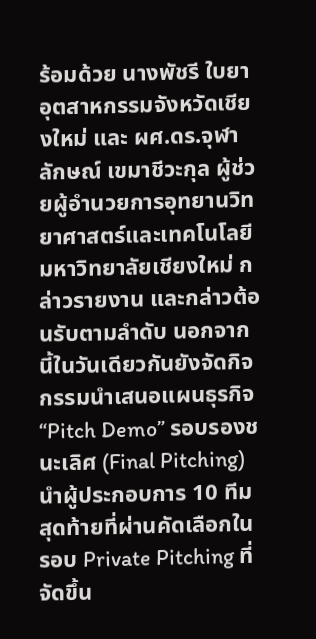ร้อมด้วย นางพัชรี ใบยา อุตสาหกรรมจังหวัดเชียงใหม่ และ ผศ.ดร.จุฬาลักษณ์ เขมาชีวะกุล ผู้ช่วยผู้อำนวยการอุทยานวิทยาศาสตร์และเทคโนโลยี มหาวิทยาลัยเชียงใหม่ กล่าวรายงาน และกล่าวต้อนรับตามลำดับ นอกจากนี้ในวันเดียวกันยังจัดกิจกรรมนำเสนอแผนธุรกิจ “Pitch Demo” รอบรองชนะเลิศ (Final Pitching)นำผู้ประกอบการ 10 ทีมสุดท้ายที่ผ่านคัดเลือกในรอบ Private Pitching ที่จัดขึ้น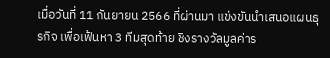เมื่อวันที่ 11 กันยายน 2566 ที่ผ่านมา แข่งขันนำเสนอแผนธุรกิจ เพื่อเฟ้นหา 3 ทีมสุดท้าย ชิงรางวัลมูลค่าร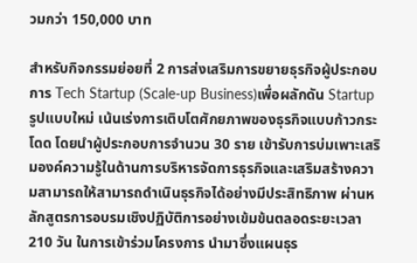วมกว่า 150,000 บาท

สำหรับกิจกรรมย่อยที่ 2 การส่งเสริมการขยายธุรกิจผู้ประกอบการ Tech Startup (Scale-up Business)เพื่อผลักดัน Startup รูปแบบใหม่ เน้นเร่งการเติบโตศักยภาพของธุรกิจแบบก้าวกระโดด โดยนำผู้ประกอบการจำนวน 30 ราย เข้ารับการบ่มเพาะเสริมองค์ความรู้ในด้านการบริหารจัดการธุรกิจและเสริมสร้างความสามารถให้สามารถดำเนินธุรกิจได้อย่างมีประสิทธิภาพ ผ่านหลักสูตรการอบรมเชิงปฏิบัติการอย่างเข้มข้นตลอดระยะเวลา 210 วัน ในการเข้าร่วมโครงการ นำมาซึ่งแผนธุร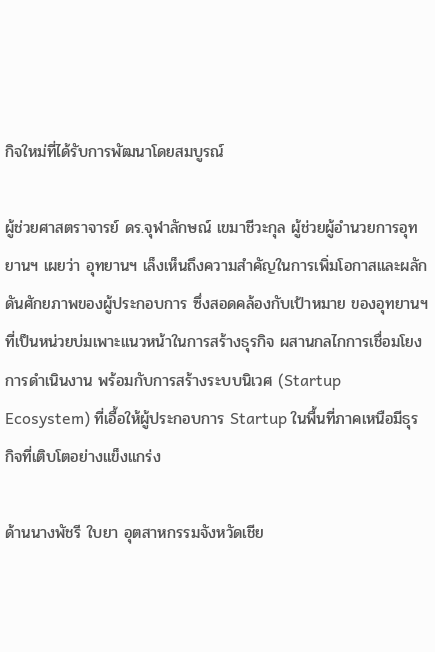กิจใหม่ที่ได้รับการพัฒนาโดยสมบูรณ์

ผู้ช่วยศาสตราจารย์ ดร.จุฬาลักษณ์ เขมาชีวะกุล ผู้ช่วยผู้อำนวยการอุทยานฯ เผยว่า อุทยานฯ เล็งเห็นถึงความสำคัญในการเพิ่มโอกาสและผลักดันศักยภาพของผู้ประกอบการ ซึ่งสอดคล้องกับเป้าหมาย ของอุทยานฯ ที่เป็นหน่วยบ่มเพาะแนวหน้าในการสร้างธุรกิจ ผสานกลไกการเชื่อมโยงการดำเนินงาน พร้อมกับการสร้างระบบนิเวศ (Startup Ecosystem) ที่เอื้อให้ผู้ประกอบการ Startup ในพื้นที่ภาคเหนือมีธุรกิจที่เติบโตอย่างแข็งแกร่ง

ด้านนางพัชรี ใบยา อุตสาหกรรมจังหวัดเชีย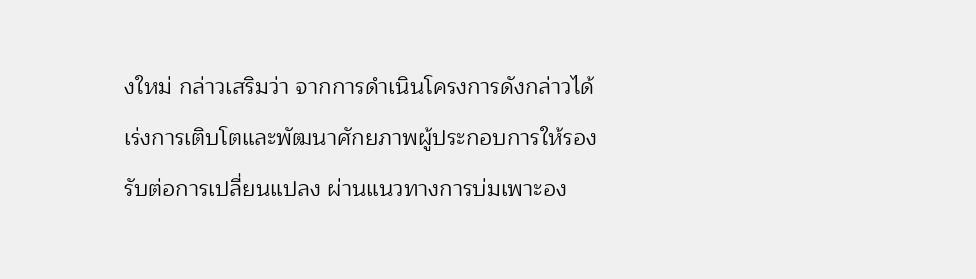งใหม่ กล่าวเสริมว่า จากการดำเนินโครงการดังกล่าวได้เร่งการเติบโตและพัฒนาศักยภาพผู้ประกอบการให้รองรับต่อการเปลี่ยนแปลง ผ่านแนวทางการบ่มเพาะอง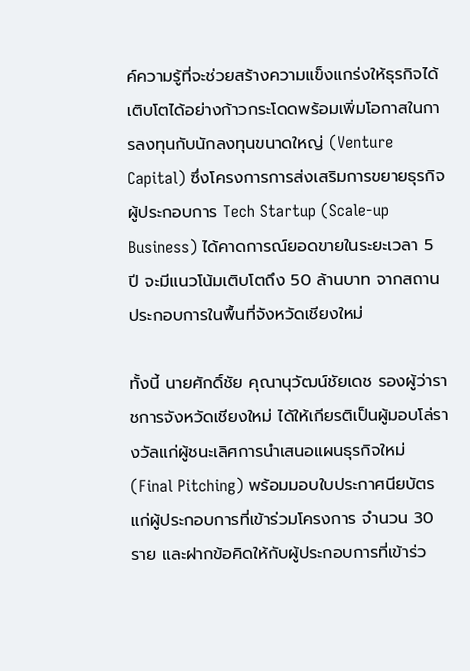ค์ความรู้ที่จะช่วยสร้างความแข็งแกร่งให้ธุรกิจได้เติบโตได้อย่างก้าวกระโดดพร้อมเพิ่มโอกาสในการลงทุนกับนักลงทุนขนาดใหญ่ (Venture Capital) ซึ่งโครงการการส่งเสริมการขยายธุรกิจผู้ประกอบการ Tech Startup (Scale-up Business) ได้คาดการณ์ยอดขายในระยะเวลา 5 ปี จะมีแนวโน้มเติบโตถึง 50 ล้านบาท จากสถานประกอบการในพื้นที่จังหวัดเชียงใหม่

ทั้งนี้ นายศักดิ์ชัย คุณานุวัฒน์ชัยเดช รองผู้ว่าราชการจังหวัดเชียงใหม่ ได้ให้เกียรติเป็นผู้มอบโล่รางวัลแก่ผู้ชนะเลิศการนำเสนอแผนธุรกิจใหม่ (Final Pitching) พร้อมมอบใบประกาศนียบัตรแก่ผู้ประกอบการที่เข้าร่วมโครงการ จำนวน 30 ราย และฝากข้อคิดให้กับผู้ประกอบการที่เข้าร่ว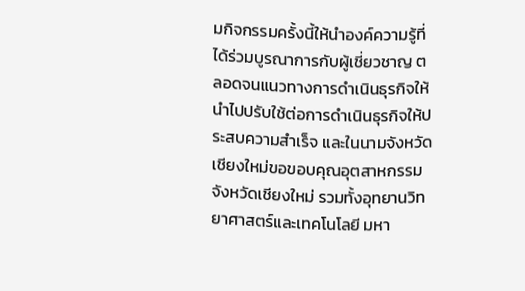มกิจกรรมครั้งนี้ให้นำองค์ความรู้ที่ได้ร่วมบูรณาการกับผู้เชี่ยวชาญ ตลอดจนแนวทางการดำเนินธุรกิจให้นำไปปรับใช้ต่อการดำเนินธุรกิจให้ประสบความสำเร็จ และในนามจังหวัดเชียงใหม่ขอขอบคุณอุตสาหกรรมจังหวัดเชียงใหม่ รวมทั้งอุทยานวิทยาศาสตร์และเทคโนโลยี มหา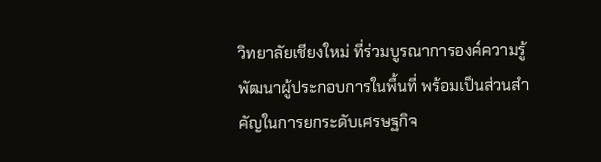วิทยาลัยเชียงใหม่ ที่ร่วมบูรณาการองค์ความรู้พัฒนาผู้ประกอบการในพื้นที่ พร้อมเป็นส่วนสำคัญในการยกระดับเศรษฐกิจ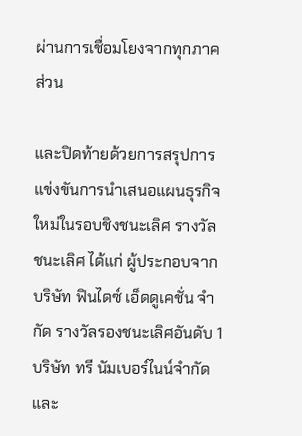ผ่านการเชื่อมโยงจากทุกภาคส่วน

และปิดท้ายด้วยการสรุปการแข่งขันการนำเสนอแผนธุรกิจใหม่ในรอบชิงชนะเลิศ รางวัลชนะเลิศ ได้แก่ ผู้ประกอบจาก บริษัท ฟินไดซ์ เอ็ดดูเคชั่น จำกัด รางวัลรองชนะเลิศอันดับ 1 บริษัท ทรี นัมเบอร์ไนน์จำกัดและ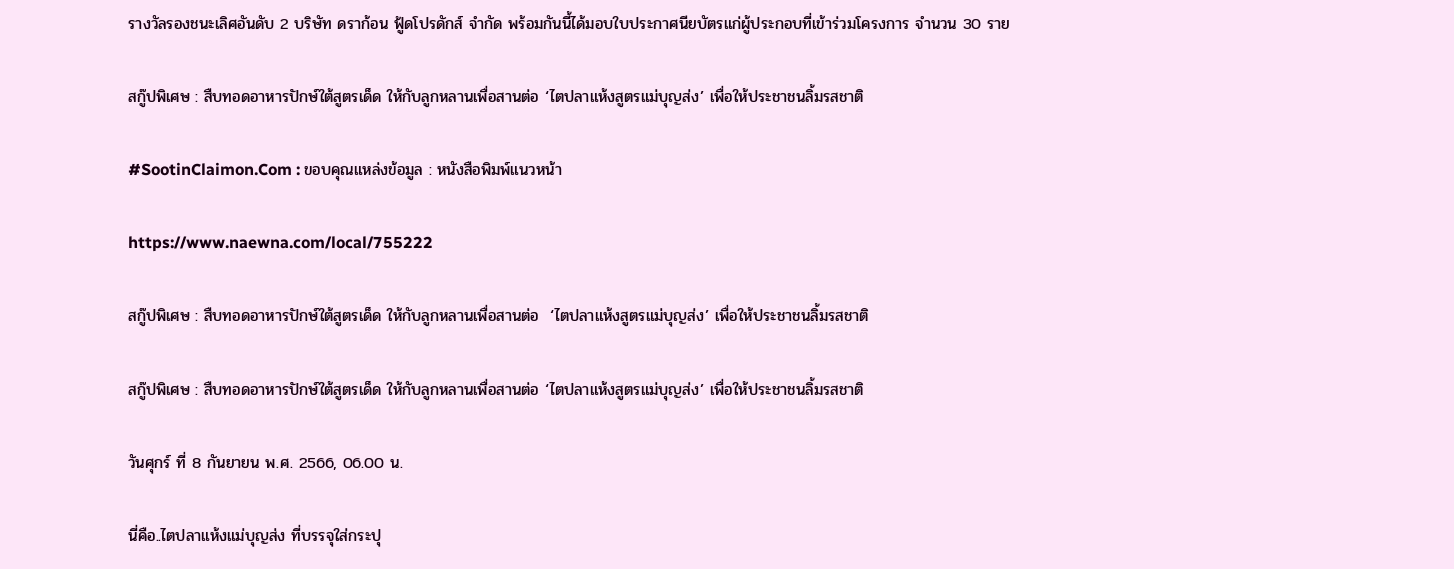รางวัลรองชนะเลิศอันดับ 2 บริษัท ดราก้อน ฟู้ดโปรดักส์ จำกัด พร้อมกันนี้ได้มอบใบประกาศนียบัตรแก่ผู้ประกอบที่เข้าร่วมโครงการ จำนวน 30 ราย

สกู๊ปพิเศษ : สืบทอดอาหารปักษ์ใต้สูตรเด็ด ให้กับลูกหลานเพื่อสานต่อ ‘ไตปลาแห้งสูตรแม่บุญส่ง’ เพื่อให้ประชาชนลิ้มรสชาติ

#SootinClaimon.Com : ขอบคุณแหล่งข้อมูล : หนังสือพิมพ์แนวหน้า

https://www.naewna.com/local/755222

สกู๊ปพิเศษ : สืบทอดอาหารปักษ์ใต้สูตรเด็ด ให้กับลูกหลานเพื่อสานต่อ  ‘ไตปลาแห้งสูตรแม่บุญส่ง’ เพื่อให้ประชาชนลิ้มรสชาติ

สกู๊ปพิเศษ : สืบทอดอาหารปักษ์ใต้สูตรเด็ด ให้กับลูกหลานเพื่อสานต่อ ‘ไตปลาแห้งสูตรแม่บุญส่ง’ เพื่อให้ประชาชนลิ้มรสชาติ

วันศุกร์ ที่ 8 กันยายน พ.ศ. 2566, 06.00 น.

นี่คือ..ไตปลาแห้งแม่บุญส่ง ที่บรรจุใส่กระปุ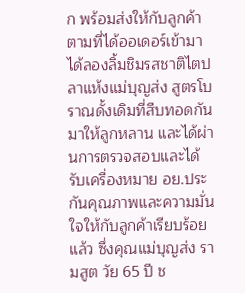ก พร้อมส่งให้กับลูกค้าตามที่ได้ออเดอร์เข้ามา ได้ลองลิ้มชิมรสชาติไตปลาแห้งแม่บุญส่ง สูตรโบราณดั้งเดิมที่สืบทอดกันมาให้ลูกหลาน และได้ผ่านการตรวจสอบและได้รับเครื่องหมาย อย.ประกันคุณภาพและความมั่นใจให้กับลูกค้าเรียบร้อยแล้ว ซึ่งคุณแม่บุญส่ง รามสูต วัย 65 ปี ช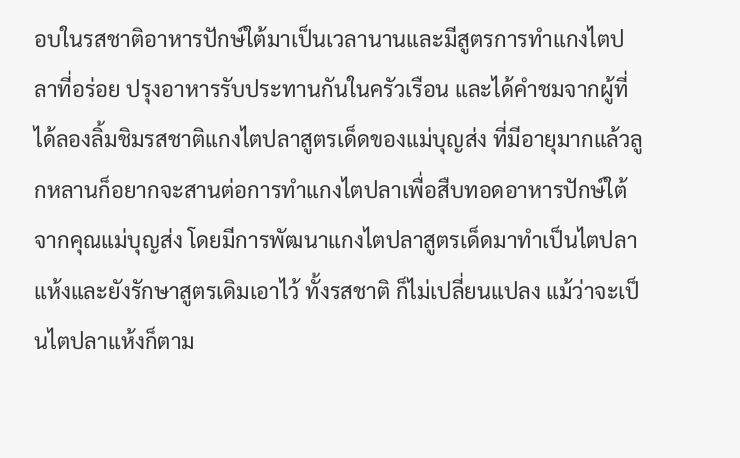อบในรสชาติอาหารปักษ์ใต้มาเป็นเวลานานและมีสูตรการทำแกงไตปลาที่อร่อย ปรุงอาหารรับประทานกันในครัวเรือน และได้คำชมจากผู้ที่ได้ลองลิ้มชิมรสชาติแกงไตปลาสูตรเด็ดของแม่บุญส่ง ที่มีอายุมากแล้วลูกหลานก็อยากจะสานต่อการทำแกงไตปลาเพื่อสืบทอดอาหารปักษ์ใต้จากคุณแม่บุญส่ง โดยมีการพัฒนาแกงไตปลาสูตรเด็ดมาทำเป็นไตปลาแห้งและยังรักษาสูตรเดิมเอาไว้ ทั้งรสชาติ ก็ไม่เปลี่ยนแปลง แม้ว่าจะเป็นไตปลาแห้งก็ตาม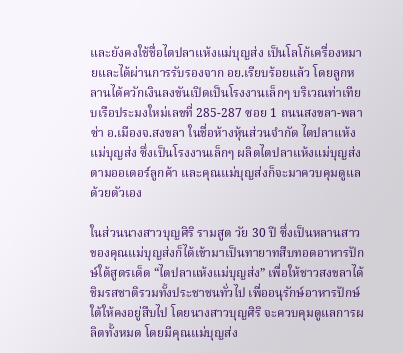และยังคงใช้ชื่อไตปลาแห้งแม่บุญส่ง เป็นโลโก้เครื่องหมายและได้ผ่านการรับรองจาก อย.เรียบร้อยแล้ว โดยลูกหลานได้ควักเงินลงขันเปิดเป็นโรงงานเล็กๆ บริเวณท่าเทียบเรือประมงใหม่เลขที่ 285-287 ซอย 1 ถนนสงขลา-พลาซ่า อ.เมืองจ.สงขลา ในชื่อห้างหุ้นส่วนจำกัด ไตปลาแห้งแม่บุญส่ง ซึ่งเป็นโรงงานเล็กๆ ผลิตไตปลาแห้งแม่บุญส่งตามออเดอร์ลูกค้า และคุณแม่บุญส่งก็จะมาควบคุมดูแลด้วยตัวเอง

ในส่วนนางสาวบุญศิริ รามสูต วัย 30 ปี ซึ่งเป็นหลานสาวของคุณแม่บุญส่งก็ได้เข้ามาเป็นทายาทสืบทอดอาหารปักษ์ใต้สูตรเด็ด “ไตปลาแห้งแม่บุญส่ง” เพื่อให้ชาวสงขลาได้ชิมรสชาติรวมทั้งประชาชนทั่วไป เพื่ออนุรักษ์อาหารปักษ์ใต้ให้คงอยู่สืบไป โดยนางสาวบุญศิริ จะควบคุมดูแลการผลิตทั้งหมด โดยมีคุณแม่บุญส่ง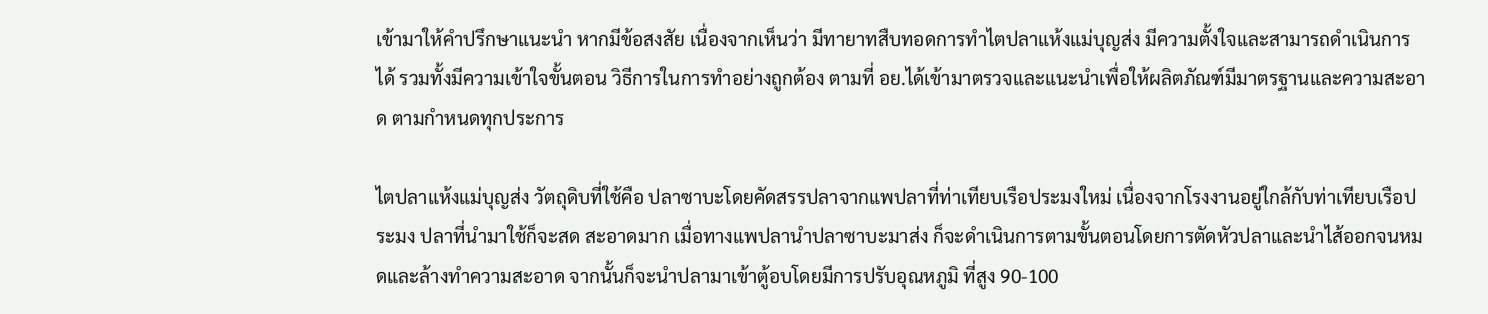เข้ามาให้คำปรึกษาแนะนำ หากมีข้อสงสัย เนื่องจากเห็นว่า มีทายาทสืบทอดการทำไตปลาแห้งแม่บุญส่ง มีความตั้งใจและสามารถดำเนินการได้ รวมทั้งมีความเข้าใจขั้นตอน วิธีการในการทำอย่างถูกต้อง ตามที่ อย.ได้เข้ามาตรวจและแนะนำเพื่อให้ผลิตภัณฑ์มีมาตรฐานและความสะอาด ตามกำหนดทุกประการ

ไตปลาแห้งแม่บุญส่ง วัตถุดิบที่ใช้คือ ปลาซาบะโดยคัดสรรปลาจากแพปลาที่ท่าเทียบเรือประมงใหม่ เนื่องจากโรงงานอยู่ใกล้กับท่าเทียบเรือประมง ปลาที่นำมาใช้ก็จะสด สะอาดมาก เมื่อทางแพปลานำปลาซาบะมาส่ง ก็จะดำเนินการตามขั้นตอนโดยการตัดหัวปลาและนำไส้ออกจนหมดและล้างทำความสะอาด จากนั้นก็จะนำปลามาเข้าตู้อบโดยมีการปรับอุณหภูมิ ที่สูง 90-100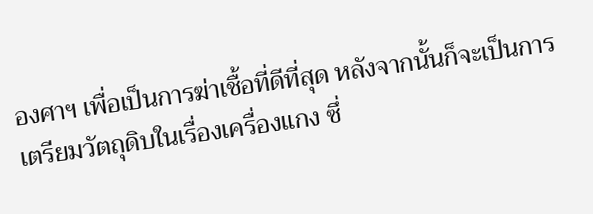องศาฯ เพื่อเป็นการฆ่าเชื้อที่ดีที่สุด หลังจากนั้นก็จะเป็นการเตรียมวัตถุดิบในเรื่องเครื่องแกง ซึ่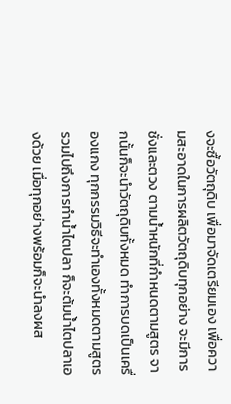งจะซื้อวัตถุดิบ เพื่อมาจัดเตรียมเอง เพื่อความสะอาดในการผลิตวัตถุดิบทุกอย่าง จะมีการชั่งและตวง ตามน้ำหนักที่กำหนดตามสูตร จากนั้นก็จะนำวัตถุดิบทั้งหมด ทำการบดเป็นเครื่องแกง ทุกกรรมวิธีจะทำเองทั้งหมดตามสูตร รวมไปถึงการทำน้ำไตปลา ก็จะต้มน้ำไตปลาเองด้วย เมื่อทุกอย่างพร้อมก็จะนำลงผส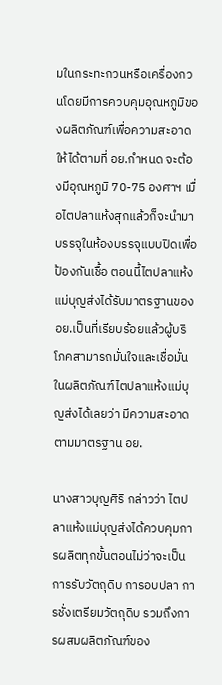มในกระทะกวนหรือเครื่องกวนโดยมีการควบคุมอุณหภูมิของผลิตภัณฑ์เพื่อความสะอาด ให้ได้ตามที่ อย.กำหนด จะต้องมีอุณหภูมิ 70-75 องศาฯ เมื่อไตปลาแห้งสุกแล้วก็จะนำมาบรรจุในห้องบรรจุแบบปิดเพื่อป้องกันเชื้อ ตอนนี้ไตปลาแห้งแม่บุญส่งได้รับมาตรฐานของ อย.เป็นที่เรียบร้อยแล้วผู้บริโภคสามารถมั่นใจและเชื่อมั่นในผลิตภัณฑ์ไตปลาแห้งแม่บุญส่งได้เลยว่า มีความสะอาดตามมาตรฐาน อย.

นางสาวบุญศิริ กล่าวว่า ไตปลาแห้งแม่บุญส่งได้ควบคุมการผลิตทุกขั้นตอนไม่ว่าจะเป็นการรับวัตถุดิบ การอบปลา การชั่งเตรียมวัตถุดิบ รวมถึงการผสมผลิตภัณฑ์ของ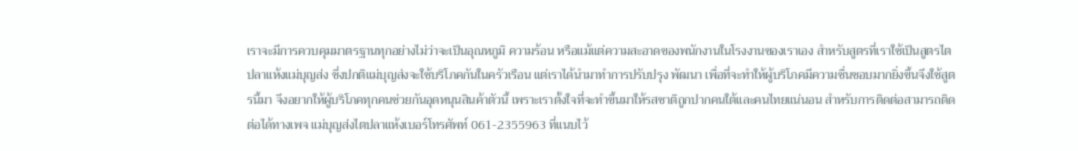เราจะมีการควบคุมมาตรฐานทุกอย่างไม่ว่าจะเป็นอุณหภูมิ ความร้อน หรือแม้แต่ความสะอาดของพนักงานในโรงงานของเราเอง สำหรับสูตรที่เราใช้เป็นสูตรไตปลาแห้งแม่บุญส่ง ซึ่งปกติแม่บุญส่งจะใช้บริโภคกันในครัวเรือน แต่เราได้นำมาทำการปรับปรุง พัฒนา เพื่อที่จะทำให้ผู้บริโภคมีความชื่นชอบมากยิ่งขึ้นจึงใช้สูตรนี้มา จึงอยากให้ผู้บริโภคทุกคนช่วยกันอุดหนุนสินค้าตัวนี้ เพราะเราตั้งใจที่จะทำขึ้นมาให้รสชาติถูกปากคนใต้และคนไทยแน่นอน สำหรับการติดต่อสามารถติดต่อได้ทางเพจ แม่บุญส่งไตปลาแห้งเบอร์โทรศัพท์ 061-2355963 ที่แนบไว้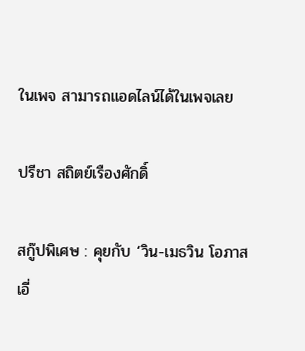ในเพจ สามารถแอดไลน์ได้ในเพจเลย

ปรีชา สถิตย์เรืองศักดิ์

สกู๊ปพิเศษ : คุยกับ ‘วิน-เมธวิน โอภาสเอี่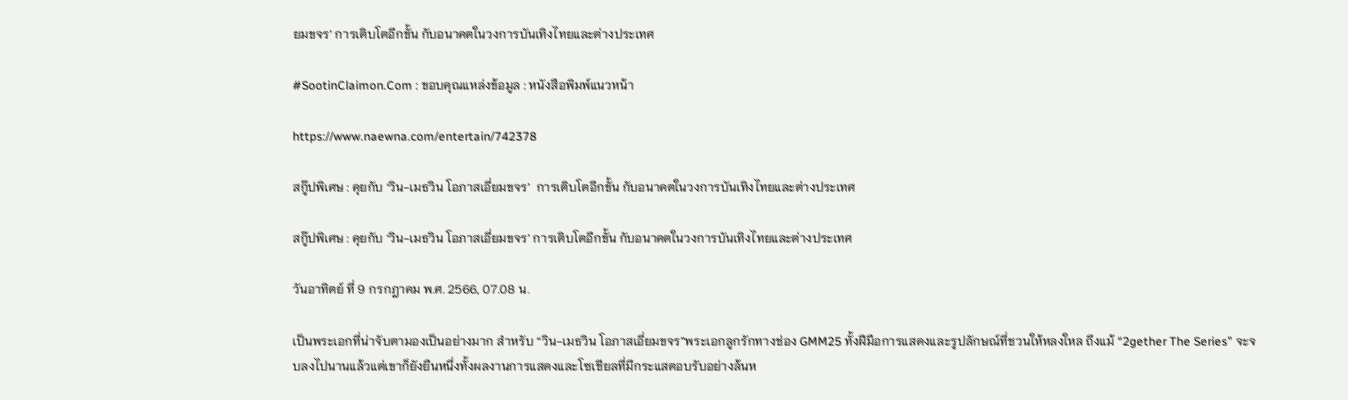ยมขจร’ การเติบโตอีกขั้น กับอนาคตในวงการบันเทิงไทยและต่างประเทศ

#SootinClaimon.Com : ขอบคุณแหล่งข้อมูล : หนังสือพิมพ์แนวหน้า

https://www.naewna.com/entertain/742378

สกู๊ปพิเศษ : คุยกับ ‘วิน-เมธวิน โอภาสเอี่ยมขจร’  การเติบโตอีกขั้น กับอนาคตในวงการบันเทิงไทยและต่างประเทศ

สกู๊ปพิเศษ : คุยกับ ‘วิน-เมธวิน โอภาสเอี่ยมขจร’ การเติบโตอีกขั้น กับอนาคตในวงการบันเทิงไทยและต่างประเทศ

วันอาทิตย์ ที่ 9 กรกฎาคม พ.ศ. 2566, 07.08 น.

เป็นพระเอกที่น่าจับตามองเป็นอย่างมาก สำหรับ “วิน-เมธวิน โอภาสเอี่ยมขจร”พระเอกลูกรักทางช่อง GMM25 ทั้งฝีมือการแสดงและรูปลักษณ์ที่ชวนให้หลงใหล ถึงแม้ “2gether The Series” จะจบลงไปนานแล้วแต่เขาก็ยังยืนหนึ่งทั้งผลงานการแสดงและโซเชียลที่มีกระแสตอบรับอย่างล้นห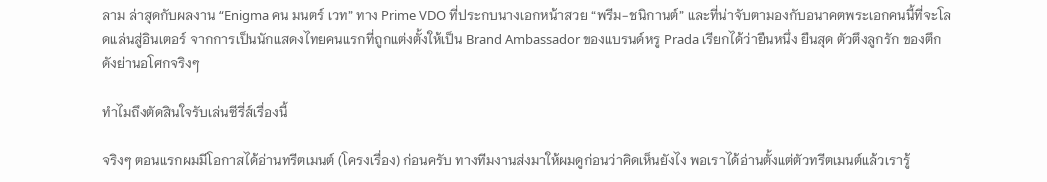ลาม ล่าสุดกับผลงาน “Enigma คน มนตร์ เวท” ทาง Prime VDO ที่ประกบนางเอกหน้าสวย “พรีม-ชนิกานต์” และที่น่าจับตามองกับอนาคตพระเอกคนนี้ที่จะโลดแล่นสู่อินเตอร์ จากการเป็นนักแสดงไทยคนแรกที่ถูกแต่งตั้งให้เป็น Brand Ambassador ของแบรนด์หรู Prada เรียกได้ว่ายืนหนึ่ง ยืนสุด ตัวตึงลูกรัก ของตึกดังย่านอโศกจริงๆ

ทำไมถึงตัดสินใจรับเล่นซีรี่ส์เรื่องนี้

จริงๆ ตอนแรกผมมีโอกาสได้อ่านทรีตเมนต์ (โครงเรื่อง) ก่อนครับ ทางทีมงานส่งมาให้ผมดูก่อนว่าคิดเห็นยังไง พอเราได้อ่านตั้งแต่ตัวทรีตเมนต์แล้วเรารู้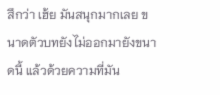สึกว่า เฮ้ย มันสนุกมากเลย ขนาดตัวบทยังไม่ออกมายังขนาดนี้ แล้วด้วยความที่มัน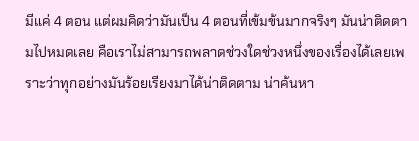มีแค่ 4 ตอน แต่ผมคิดว่ามันเป็น 4 ตอนที่เข้มข้นมากจริงๆ มันน่าติดตามไปหมดเลย คือเราไม่สามารถพลาดช่วงใดช่วงหนึ่งของเรื่องได้เลยเพราะว่าทุกอย่างมันร้อยเรียงมาได้น่าติดตาม น่าค้นหา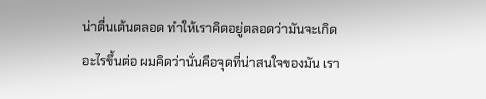น่าตื่นเต้นตลอด ทำให้เราคิดอยู่ตลอดว่ามันจะเกิดอะไรขึ้นต่อ ผมคิดว่านั่นคือจุดที่น่าสนใจของมัน เรา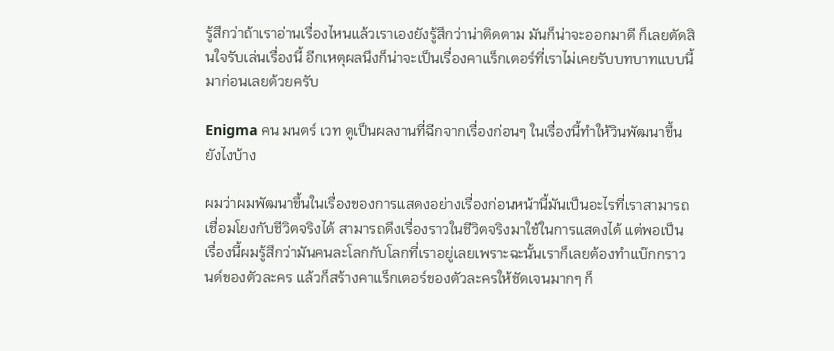รู้สึกว่าถ้าเราอ่านเรื่องไหนแล้วเราเองยังรู้สึกว่าน่าติดตาม มันก็น่าจะออกมาดี ก็เลยตัดสินใจรับเล่นเรื่องนี้ อีกเหตุผลนึงก็น่าจะเป็นเรื่องคาแร็กเตอร์ที่เราไม่เคยรับบทบาทแบบนี้มาก่อนเลยด้วยครับ

Enigma คน มนตร์ เวท ดูเป็นผลงานที่ฉีกจากเรื่องก่อนๆ ในเรื่องนี้ทำให้วินพัฒนาขึ้นยังไงบ้าง

ผมว่าผมพัฒนาขึ้นในเรื่องของการแสดงอย่างเรื่องก่อนหน้านี้มันเป็นอะไรที่เราสามารถเชื่อมโยงกับชีวิตจริงได้ สามารถดึงเรื่องราวในชีวิตจริงมาใช้ในการแสดงได้ แต่พอเป็นเรื่องนี้ผมรู้สึกว่ามันคนละโลกกับโลกที่เราอยู่เลยเพราะฉะนั้นเราก็เลยต้องทำแบ๊กกราวนด์ของตัวละคร แล้วก็สร้างคาแร็กเตอร์ของตัวละครให้ชัดเจนมากๆ ก็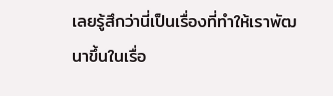เลยรู้สึกว่านี่เป็นเรื่องที่ทำให้เราพัฒนาขึ้นในเรื่อ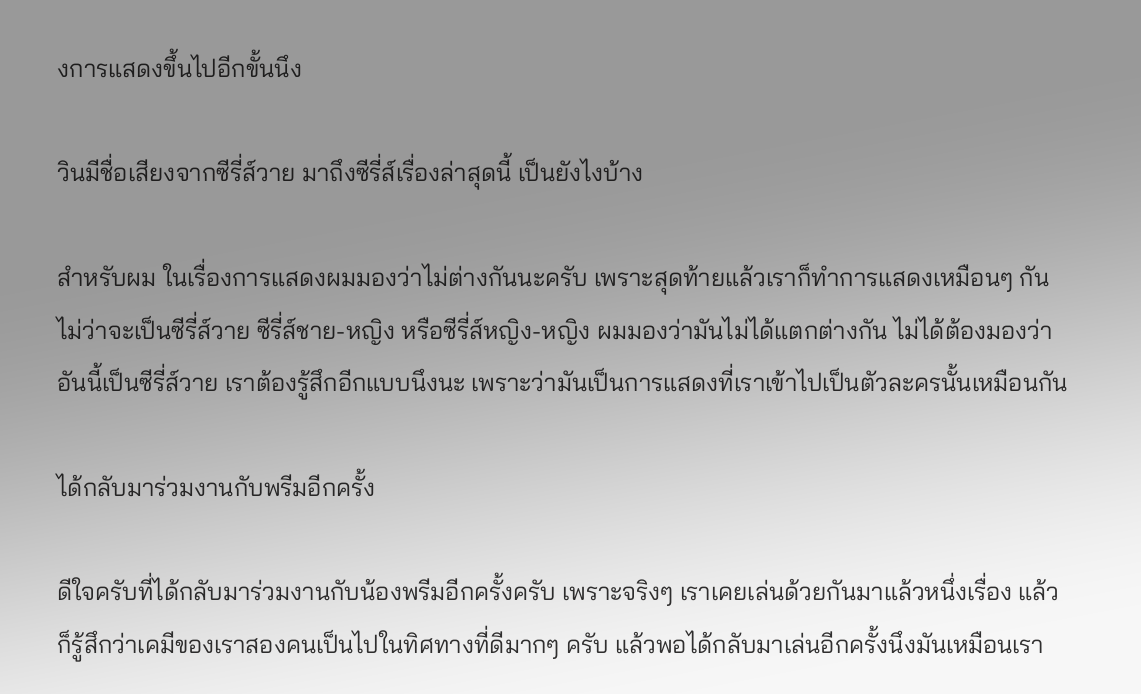งการแสดงขึ้นไปอีกขั้นนึง

วินมีชื่อเสียงจากซีรี่ส์วาย มาถึงซีรี่ส์เรื่องล่าสุดนี้ เป็นยังไงบ้าง

สำหรับผม ในเรื่องการแสดงผมมองว่าไม่ต่างกันนะครับ เพราะสุดท้ายแล้วเราก็ทำการแสดงเหมือนๆ กัน ไม่ว่าจะเป็นซีรี่ส์วาย ซีรี่ส์ชาย-หญิง หรือซีรี่ส์หญิง-หญิง ผมมองว่ามันไม่ได้แตกต่างกัน ไม่ได้ต้องมองว่าอันนี้เป็นซีรี่ส์วาย เราต้องรู้สึกอีกแบบนึงนะ เพราะว่ามันเป็นการแสดงที่เราเข้าไปเป็นตัวละครนั้นเหมือนกัน

ได้กลับมาร่วมงานกับพรีมอีกครั้ง

ดีใจครับที่ได้กลับมาร่วมงานกับน้องพรีมอีกครั้งครับ เพราะจริงๆ เราเคยเล่นด้วยกันมาแล้วหนึ่งเรื่อง แล้วก็รู้สึกว่าเคมีของเราสองคนเป็นไปในทิศทางที่ดีมากๆ ครับ แล้วพอได้กลับมาเล่นอีกครั้งนึงมันเหมือนเรา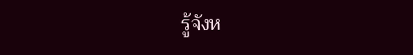รู้จังห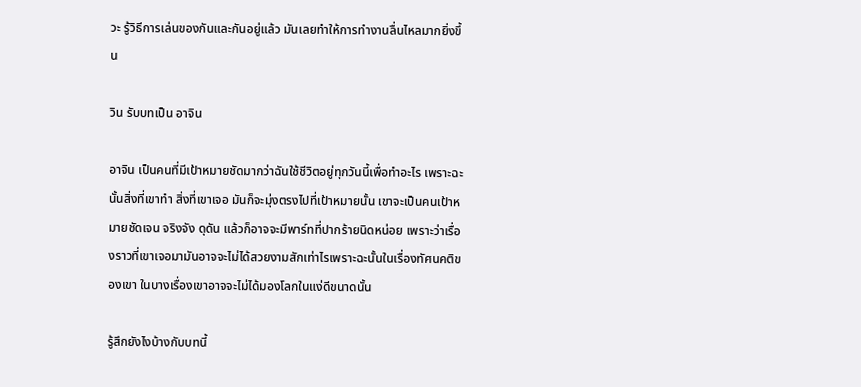วะ รู้วิธีการเล่นของกันและกันอยู่แล้ว มันเลยทำให้การทำงานลื่นไหลมากยิ่งขึ้น

วิน รับบทเป็น อาจิน

อาจิน เป็นคนที่มีเป้าหมายชัดมากว่าฉันใช้ชีวิตอยู่ทุกวันนี้เพื่อทำอะไร เพราะฉะนั้นสิ่งที่เขาทำ สิ่งที่เขาเจอ มันก็จะมุ่งตรงไปที่เป้าหมายนั้น เขาจะเป็นคนเป้าหมายชัดเจน จริงจัง ดุดัน แล้วก็อาจจะมีพาร์ทที่ปากร้ายนิดหน่อย เพราะว่าเรื่องราวที่เขาเจอมามันอาจจะไม่ได้สวยงามสักเท่าไรเพราะฉะนั้นในเรื่องทัศนคติของเขา ในบางเรื่องเขาอาจจะไม่ได้มองโลกในแง่ดีขนาดนั้น

รู้สึกยังไงบ้างกับบทนี้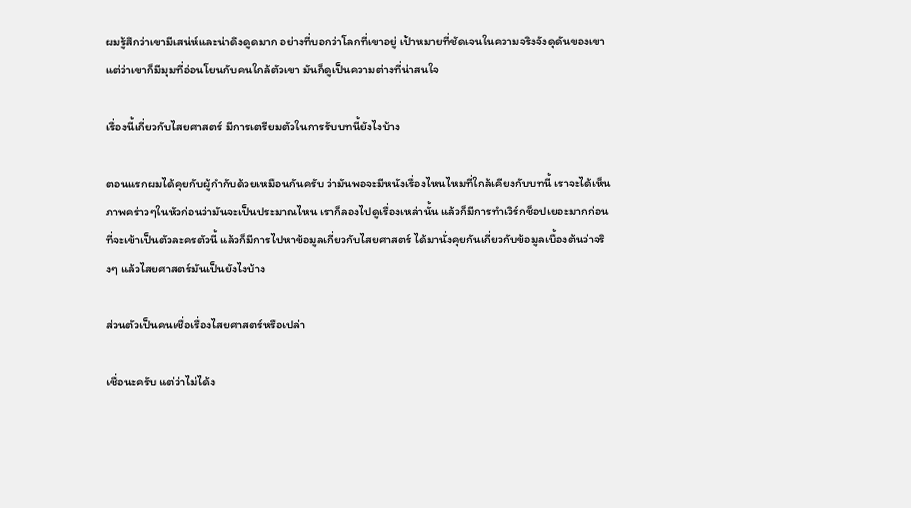ผมรู้สึกว่าเขามีเสน่ห์และน่าดึงดูดมาก อย่างที่บอกว่าโลกที่เขาอยู่ เป้าหมายที่ชัดเจนในความจริงจังดุดันของเขา แต่ว่าเขาก็มีมุมที่อ่อนโยนกับคนใกล้ตัวเขา มันก็ดูเป็นความต่างที่น่าสนใจ

เรื่องนี้เกี่ยวกับไสยศาสตร์ มีการเตรียมตัวในการรับบทนี้ยังไงบ้าง

ตอนแรกผมได้คุยกับผู้กำกับด้วยเหมือนกันครับ ว่ามันพอจะมีหนังเรื่องไหนไหมที่ใกล้เคียงกับบทนี้ เราจะได้เห็นภาพคร่าวๆในหัวก่อนว่ามันจะเป็นประมาณไหน เราก็ลองไปดูเรื่องเหล่านั้น แล้วก็มีการทำเวิร์กช็อปเยอะมากก่อนที่จะเข้าเป็นตัวละครตัวนี้ แล้วก็มีการไปหาข้อมูลเกี่ยวกับไสยศาสตร์ ได้มานั่งคุยกันเกี่ยวกับข้อมูลเบื้องต้นว่าจริงๆ แล้วไสยศาสตร์มันเป็นยังไงบ้าง

ส่วนตัวเป็นคนเชื่อเรื่องไสยศาสตร์หรือเปล่า

เชื่อนะครับ แต่ว่าไม่ได้ง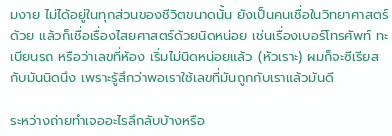มงาย ไม่ได้อยู่ในทุกส่วนของชีวิตขนาดนั้น ยังเป็นคนเชื่อในวิทยาศาสตร์ด้วย แล้วก็เชื่อเรื่องไสยศาสตร์ด้วยนิดหน่อย เช่นเรื่องเบอร์โทรศัพท์ ทะเบียนรถ หรือว่าเลขที่ห้อง เริ่มไม่นิดหน่อยแล้ว (หัวเราะ) ผมก็จะซีเรียสกับมันนิดนึง เพราะรู้สึกว่าพอเราใช้เลขที่มันถูกกับเราแล้วมันดี

ระหว่างถ่ายทำเจออะไรลึกลับบ้างหรือ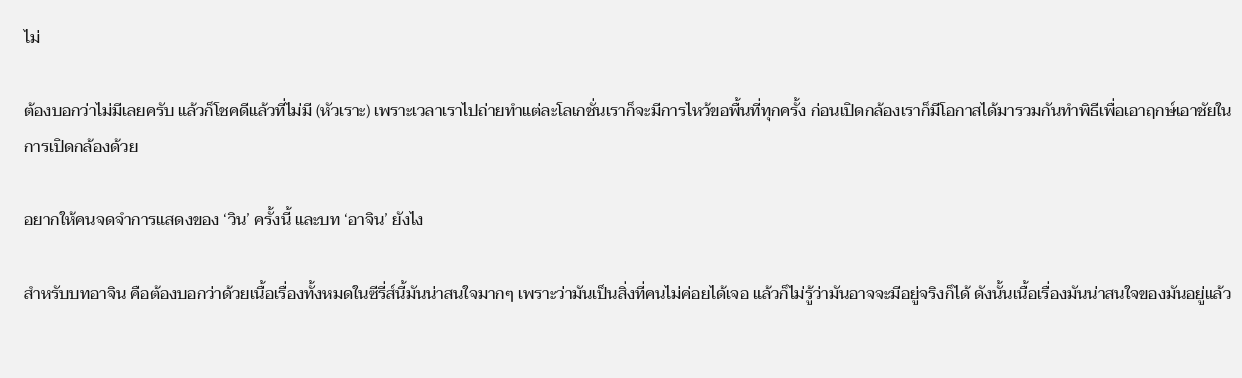ไม่

ต้องบอกว่าไม่มีเลยครับ แล้วก็โชคดีแล้วที่ไม่มี (หัวเราะ) เพราะเวลาเราไปถ่ายทำแต่ละโลเกชั่นเราก็จะมีการไหว้ขอพื้นที่ทุกครั้ง ก่อนเปิดกล้องเราก็มีโอกาสได้มารวมกันทำพิธีเพื่อเอาฤกษ์เอาชัยในการเปิดกล้องด้วย

อยากให้คนจดจำการแสดงของ ‘วิน’ ครั้งนี้ และบท ‘อาจิน’ ยังไง

สำหรับบทอาจิน คือต้องบอกว่าด้วยเนื้อเรื่องทั้งหมดในซีรี่ส์นี้มันน่าสนใจมากๆ เพราะว่ามันเป็นสิ่งที่คนไม่ค่อยได้เจอ แล้วก็ไม่รู้ว่ามันอาจจะมีอยู่จริงก็ได้ ดังนั้นเนื้อเรื่องมันน่าสนใจของมันอยู่แล้ว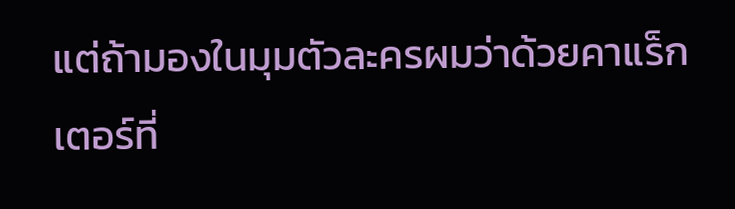แต่ถ้ามองในมุมตัวละครผมว่าด้วยคาแร็กเตอร์ที่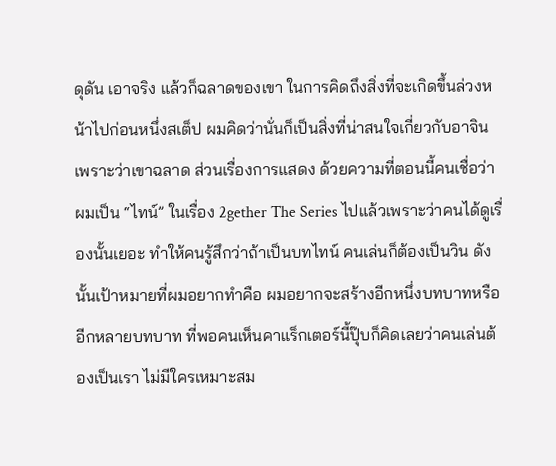ดุดัน เอาจริง แล้วก็ฉลาดของเขา ในการคิดถึงสิ่งที่จะเกิดขึ้นล่วงหน้าไปก่อนหนึ่งสเต็ป ผมคิดว่านั่นก็เป็นสิ่งที่น่าสนใจเกี่ยวกับอาจิน เพราะว่าเขาฉลาด ส่วนเรื่องการแสดง ด้วยความที่ตอนนี้คนเชื่อว่าผมเป็น “ไทน์” ในเรื่อง 2gether The Series ไปแล้วเพราะว่าคนได้ดูเรื่องนั้นเยอะ ทำให้คนรู้สึกว่าถ้าเป็นบทไทน์ คนเล่นก็ต้องเป็นวิน ดังนั้นเป้าหมายที่ผมอยากทำคือ ผมอยากจะสร้างอีกหนึ่งบทบาทหรืออีกหลายบทบาท ที่พอคนเห็นคาแร็กเตอร์นี้ปุ๊บก็คิดเลยว่าคนเล่นต้องเป็นเรา ไม่มีใครเหมาะสม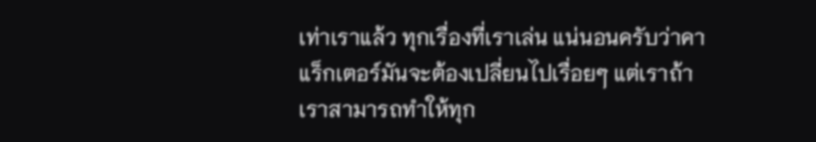เท่าเราแล้ว ทุกเรื่องที่เราเล่น แน่นอนครับว่าคาแร็กเตอร์มันจะต้องเปลี่ยนไปเรื่อยๆ แต่เราถ้าเราสามารถทำให้ทุก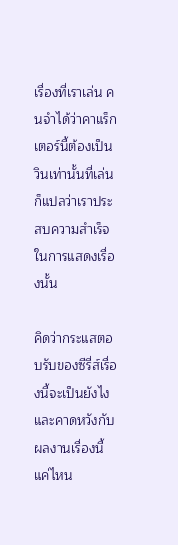เรื่องที่เราเล่น คนจำได้ว่าคาแร็กเตอร์นี้ต้องเป็นวินเท่านั้นที่เล่น ก็แปลว่าเราประสบความสำเร็จในการแสดงเรื่องนั้น

คิดว่ากระแสตอบรับของซีรี่ส์เรื่องนี้จะเป็นยังไง และคาดหวังกับผลงานเรื่องนี้แค่ไหน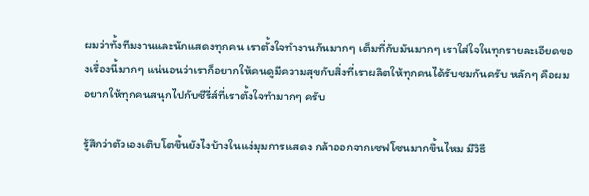ผมว่าทั้งทีมงานและนักแสดงทุกคน เราตั้งใจทำงานกันมากๆ เต็มที่กับมันมากๆ เราใส่ใจในทุกรายละเอียดของเรื่องนี้มากๆ แน่นอนว่าเราก็อยากให้คนดูมีความสุขกับสิ่งที่เราผลิตให้ทุกคนได้รับชมกันครับ หลักๆ คือผมอยากให้ทุกคนสนุกไปกับซีรี่ส์ที่เราตั้งใจทำมากๆ ครับ

รู้สึกว่าตัวเองเติบโตขึ้นยังไงบ้างในแง่มุมการแสดง กล้าออกจากเซฟโซนมากขึ้นไหม มีวิธี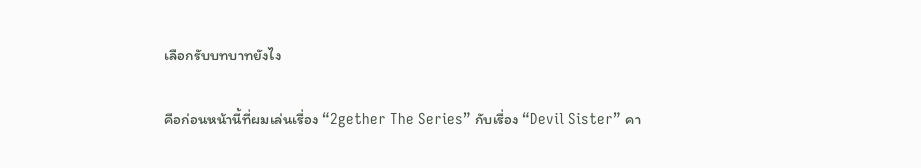เลือกรับบทบาทยังไง

คือก่อนหน้านี้ที่ผมเล่นเรื่อง “2gether The Series” กับเรื่อง “Devil Sister” คา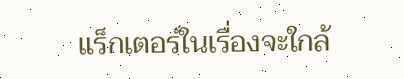แร็กเตอร์ในเรื่องจะใกล้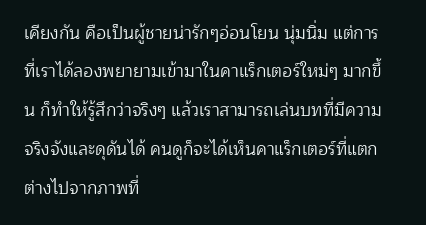เคียงกัน คือเป็นผู้ชายน่ารักๆอ่อนโยน นุ่มนิ่ม แต่การที่เราได้ลองพยายามเข้ามาในคาแร็กเตอร์ใหม่ๆ มากขึ้น ก็ทำให้รู้สึกว่าจริงๆ แล้วเราสามารถเล่นบทที่มีความจริงจังและดุดันได้ คนดูก็จะได้เห็นคาแร็กเตอร์ที่แตกต่างไปจากภาพที่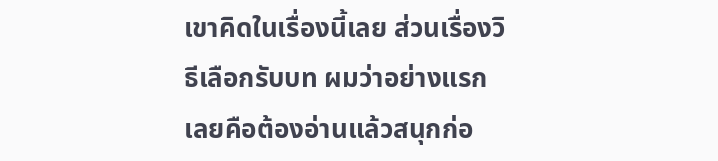เขาคิดในเรื่องนี้เลย ส่วนเรื่องวิธีเลือกรับบท ผมว่าอย่างแรกเลยคือต้องอ่านแล้วสนุกก่อ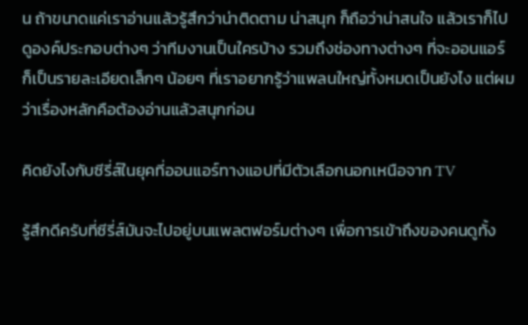น ถ้าขนาดแค่เราอ่านแล้วรู้สึกว่าน่าติดตาม น่าสนุก ก็ถือว่าน่าสนใจ แล้วเราก็ไปดูองค์ประกอบต่างๆ ว่าทีมงานเป็นใครบ้าง รวมถึงช่องทางต่างๆ ที่จะออนแอร์ ก็เป็นรายละเอียดเล็กๆ น้อยๆ ที่เราอยากรู้ว่าแพลนใหญ่ทั้งหมดเป็นยังไง แต่ผมว่าเรื่องหลักคือต้องอ่านแล้วสนุกก่อน

คิดยังไงกับซีรี่ส์ในยุคที่ออนแอร์ทางแอปที่มีตัวเลือกนอกเหนือจาก TV

รู้สึกดีครับที่ซีรี่ส์มันจะไปอยู่บนแพลตฟอร์มต่างๆ เพื่อการเข้าถึงของคนดูทั้ง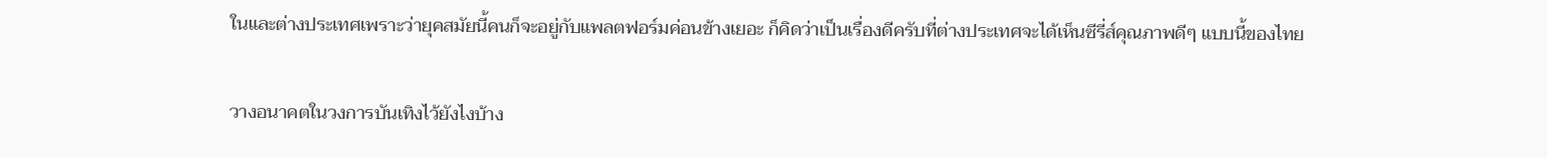ในและต่างประเทศเพราะว่ายุคสมัยนี้คนก็จะอยู่กับแพลตฟอร์มค่อนข้างเยอะ ก็คิดว่าเป็นเรื่องดีครับที่ต่างประเทศจะได้เห็นซีรี่ส์คุณภาพดีๆ แบบนี้ของไทย

วางอนาคตในวงการบันเทิงไว้ยังไงบ้าง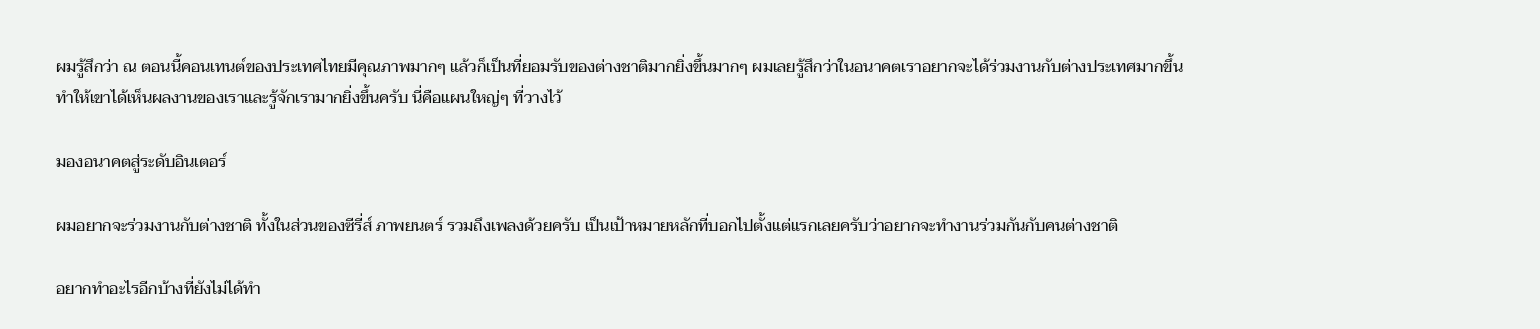ผมรู้สึกว่า ณ ตอนนี้คอนเทนต์ของประเทศไทยมีคุณภาพมากๆ แล้วก็เป็นที่ยอมรับของต่างชาติมากยิ่งขึ้นมากๆ ผมเลยรู้สึกว่าในอนาคตเราอยากจะได้ร่วมงานกับต่างประเทศมากขึ้น ทำให้เขาได้เห็นผลงานของเราและรู้จักเรามากยิ่งขึ้นครับ นี่คือแผนใหญ่ๆ ที่วางไว้

มองอนาคตสู่ระดับอินเตอร์

ผมอยากจะร่วมงานกับต่างชาติ ทั้งในส่วนของซีรี่ส์ ภาพยนตร์ รวมถึงเพลงด้วยครับ เป็นเป้าหมายหลักที่บอกไปตั้งแต่แรกเลยครับว่าอยากจะทำงานร่วมกันกับคนต่างชาติ

อยากทำอะไรอีกบ้างที่ยังไม่ได้ทำ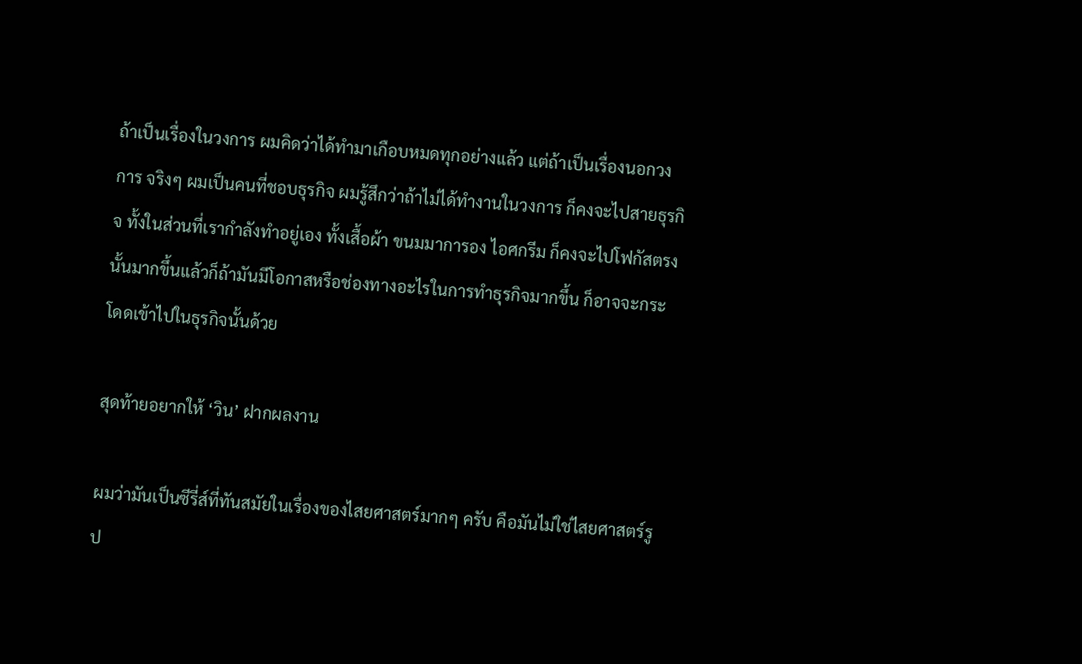ถ้าเป็นเรื่องในวงการ ผมคิดว่าได้ทำมาเกือบหมดทุกอย่างแล้ว แต่ถ้าเป็นเรื่องนอกวงการ จริงๆ ผมเป็นคนที่ชอบธุรกิจ ผมรู้สึกว่าถ้าไม่ได้ทำงานในวงการ ก็คงจะไปสายธุรกิจ ทั้งในส่วนที่เรากำลังทำอยู่เอง ทั้งเสื้อผ้า ขนมมาการอง ไอศกรีม ก็คงจะไปโฟกัสตรงนั้นมากขึ้นแล้วก็ถ้ามันมีโอกาสหรือช่องทางอะไรในการทำธุรกิจมากขึ้น ก็อาจจะกระโดดเข้าไปในธุรกิจนั้นด้วย

สุดท้ายอยากให้ ‘วิน’ ฝากผลงาน

ผมว่ามันเป็นซีรี่ส์ที่ทันสมัยในเรื่องของไสยศาสตร์มากๆ ครับ คือมันไม่ใช่ไสยศาสตร์รูป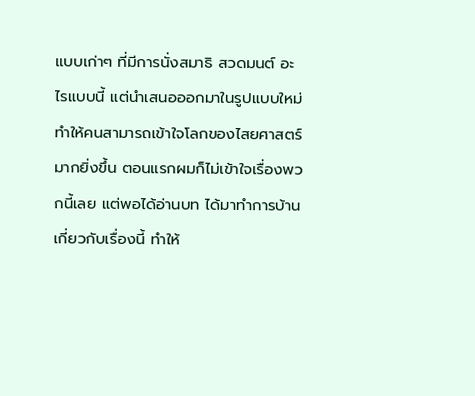แบบเก่าๆ ที่มีการนั่งสมาธิ สวดมนต์ อะไรแบบนี้ แต่นำเสนอออกมาในรูปแบบใหม่ ทำให้คนสามารถเข้าใจโลกของไสยศาสตร์มากยิ่งขึ้น ตอนแรกผมก็ไม่เข้าใจเรื่องพวกนี้เลย แต่พอได้อ่านบท ได้มาทำการบ้านเกี่ยวกับเรื่องนี้ ทำให้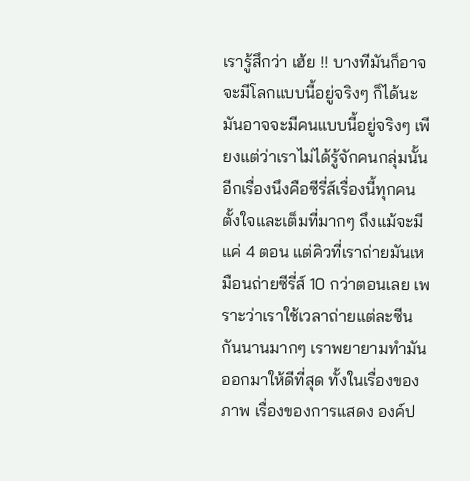เรารู้สึกว่า เฮ้ย !! บางทีมันก็อาจจะมีโลกแบบนี้อยู่จริงๆ ก็ได้นะ มันอาจจะมีคนแบบนี้อยู่จริงๆ เพียงแต่ว่าเราไม่ได้รู้จักคนกลุ่มนั้น อีกเรื่องนึงคือซีรี่ส์เรื่องนี้ทุกคนตั้งใจและเต็มที่มากๆ ถึงแม้จะมีแค่ 4 ตอน แต่คิวที่เราถ่ายมันเหมือนถ่ายซีรี่ส์ 10 กว่าตอนเลย เพราะว่าเราใช้เวลาถ่ายแต่ละซีนกันนานมากๆ เราพยายามทำมันออกมาให้ดีที่สุด ทั้งในเรื่องของภาพ เรื่องของการแสดง องค์ป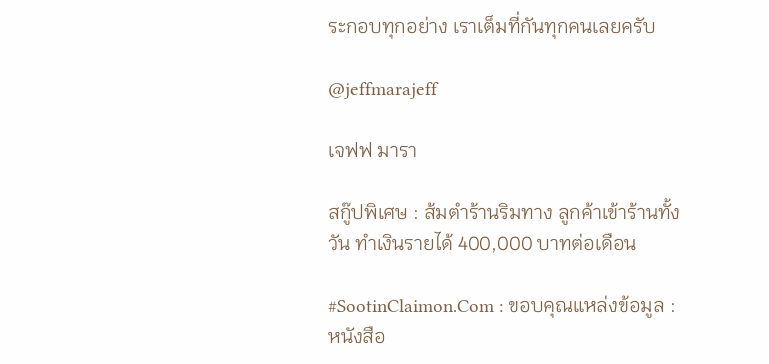ระกอบทุกอย่าง เราเต็มที่กันทุกคนเลยครับ

@jeffmarajeff

เจฟฟ มารา

สกู๊ปพิเศษ : ส้มตำร้านริมทาง ลูกค้าเข้าร้านทั้งวัน ทำเงินรายได้ 400,000 บาทต่อเดือน

#SootinClaimon.Com : ขอบคุณแหล่งข้อมูล : หนังสือ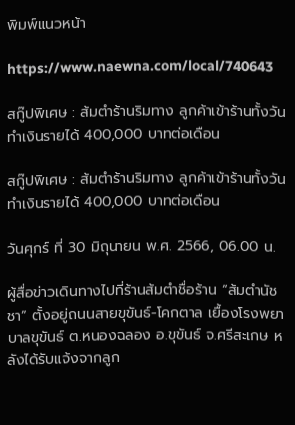พิมพ์แนวหน้า

https://www.naewna.com/local/740643

สกู๊ปพิเศษ : ส้มตำร้านริมทาง ลูกค้าเข้าร้านทั้งวัน ทำเงินรายได้ 400,000 บาทต่อเดือน

สกู๊ปพิเศษ : ส้มตำร้านริมทาง ลูกค้าเข้าร้านทั้งวัน ทำเงินรายได้ 400,000 บาทต่อเดือน

วันศุกร์ ที่ 30 มิถุนายน พ.ศ. 2566, 06.00 น.

ผู้สื่อข่าวเดินทางไปที่ร้านส้มตำชื่อร้าน “ส้มตำนัชชา” ตั้งอยู่ถนนสายขุขันธ์-โคกตาล เยื้องโรงพยาบาลขุขันธ์ ต.หนองฉลอง อ.ขุขันธ์ จ.ศรีสะเกษ หลังได้รับแจ้งจากลูก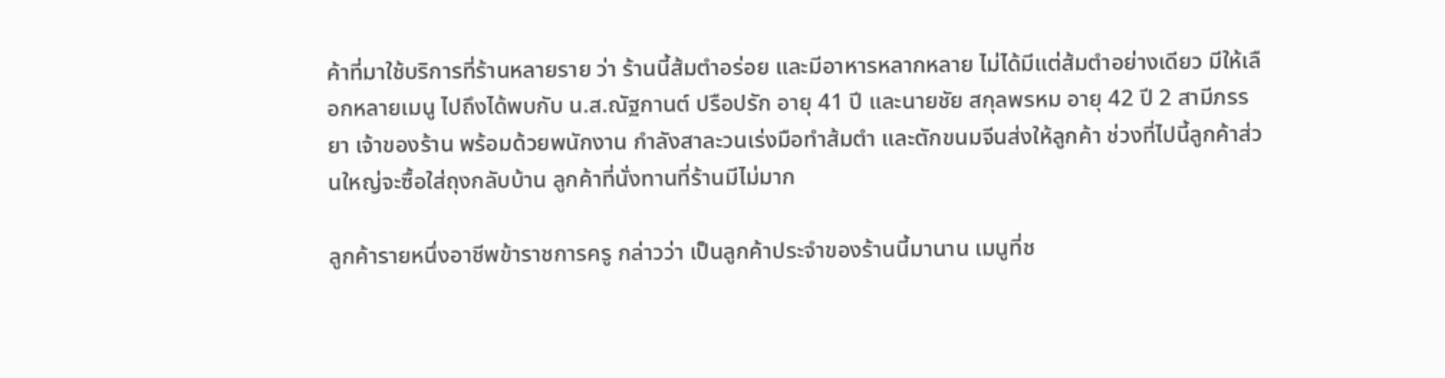ค้าที่มาใช้บริการที่ร้านหลายราย ว่า ร้านนี้ส้มตำอร่อย และมีอาหารหลากหลาย ไม่ได้มีแต่ส้มตำอย่างเดียว มีให้เลือกหลายเมนู ไปถึงได้พบกับ น.ส.ณัฐกานต์ ปรือปรัก อายุ 41 ปี และนายชัย สกุลพรหม อายุ 42 ปี 2 สามีภรรยา เจ้าของร้าน พร้อมด้วยพนักงาน กำลังสาละวนเร่งมือทำส้มตำ และตักขนมจีนส่งให้ลูกค้า ช่วงที่ไปนี้ลูกค้าส่วนใหญ่จะซื้อใส่ถุงกลับบ้าน ลูกค้าที่นั่งทานที่ร้านมีไม่มาก

ลูกค้ารายหนึ่งอาชีพข้าราชการครู กล่าวว่า เป็นลูกค้าประจำของร้านนี้มานาน เมนูที่ช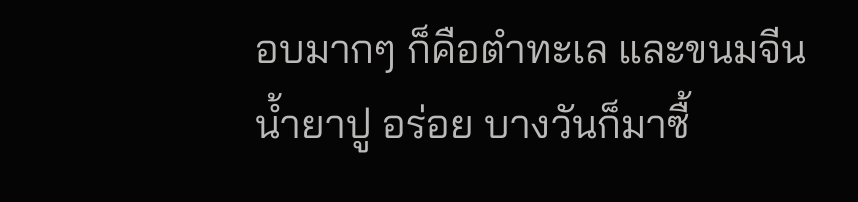อบมากๆ ก็คือตำทะเล และขนมจีนน้ำยาปู อร่อย บางวันก็มาซื้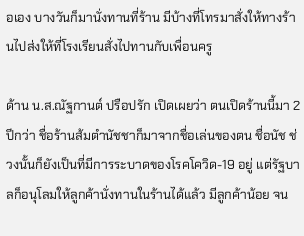อเอง บางวันก็มานั่งทานที่ร้าน มีบ้างที่โทรมาสั่งให้ทางร้านไปส่งให้ที่โรงเรียนสั่งไปทานกับเพื่อนครู

ด้าน น.ส.ณัฐกานต์ ปรือปรัก เปิดเผยว่า ตนเปิดร้านนี้มา 2 ปีกว่า ชื่อร้านส้มตำนัชชาก็มาจากชื่อเล่นของตน ชื่อนัช ช่วงนั้นก็ยังเป็นที่มีการระบาดของโรคโควิด-19 อยู่ แต่รัฐบาลก็อนุโลมให้ลูกค้านั่งทานในร้านได้แล้ว มีลูกค้าน้อย จน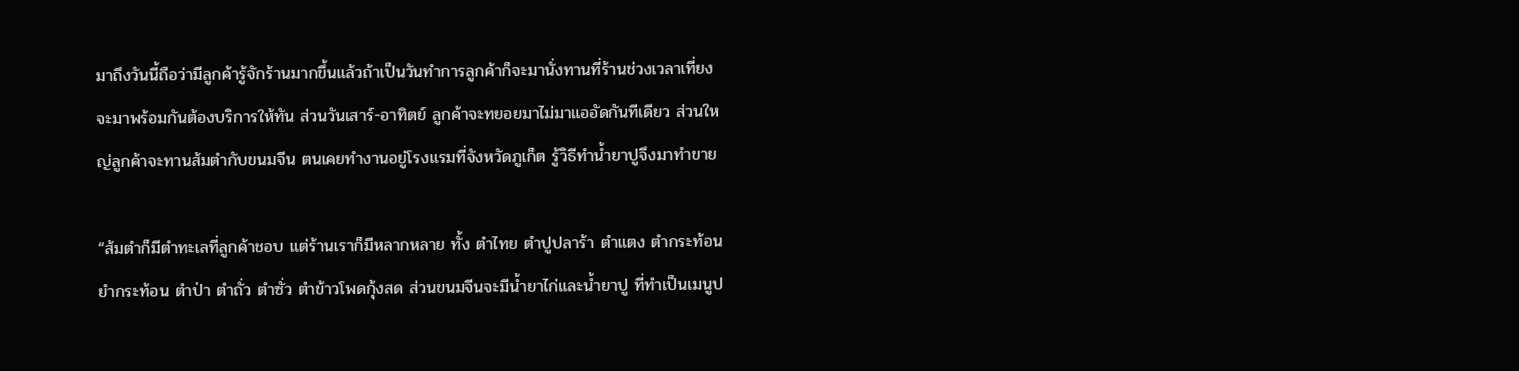มาถึงวันนี้ถือว่ามีลูกค้ารู้จักร้านมากขึ้นแล้วถ้าเป็นวันทำการลูกค้าก็จะมานั่งทานที่ร้านช่วงเวลาเที่ยง จะมาพร้อมกันต้องบริการให้ทัน ส่วนวันเสาร์-อาทิตย์ ลูกค้าจะทยอยมาไม่มาแออัดกันทีเดียว ส่วนใหญ่ลูกค้าจะทานส้มตำกับขนมจีน ตนเคยทำงานอยู่โรงแรมที่จังหวัดภูเก็ต รู้วิธีทำน้ำยาปูจึงมาทำขาย

“ส้มตำก็มีตำทะเลที่ลูกค้าชอบ แต่ร้านเราก็มีหลากหลาย ทั้ง ตำไทย ตำปูปลาร้า ตำแตง ตำกระท้อน ยำกระท้อน ตำป่า ตำถั่ว ตำซั่ว ตำข้าวโพดกุ้งสด ส่วนขนมจีนจะมีน้ำยาไก่และน้ำยาปู ที่ทำเป็นเมนูป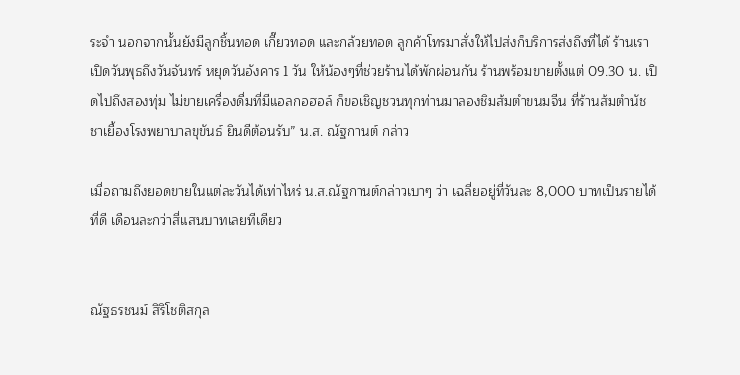ระจำ นอกจากนั้นยังมีลูกชิ้นทอด เกี๊ยวทอด และกล้วยทอด ลูกค้าโทรมาสั่งให้ไปส่งก็บริการส่งถึงที่ได้ ร้านเราเปิดวันพุธถึงวันจันทร์ หยุดวันอังคาร 1 วัน ให้น้องๆที่ช่วยร้านได้พักผ่อนกัน ร้านพร้อมขายตั้งแต่ 09.30 น. เปิดไปถึงสองทุ่ม ไม่ขายเครื่องดื่มที่มีแอลกอฮอล์ ก็ขอเชิญชวนทุกท่านมาลองชิมส้มตำขนมจีน ที่ร้านส้มตำนัชชาเยื้องโรงพยาบาลขุขันธ์ ยินดีต้อนรับ” น.ส. ณัฐกานต์ กล่าว

เมื่อถามถึงยอดขายในแต่ละวันได้เท่าไหร่ น.ส.ณัฐกานต์กล่าวเบาๆ ว่า เฉลี่ยอยู่ที่วันละ 8,000 บาทเป็นรายได้ที่ดี เดือนละกว่าสี่แสนบาทเลยทีเดียว


ณัฐธรชนม์ สิริโชติสกุล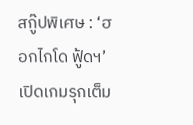สกู๊ปพิเศษ : ‘ฮอกไกโด ฟู้ดฯ’ เปิดเกมรุกเต็ม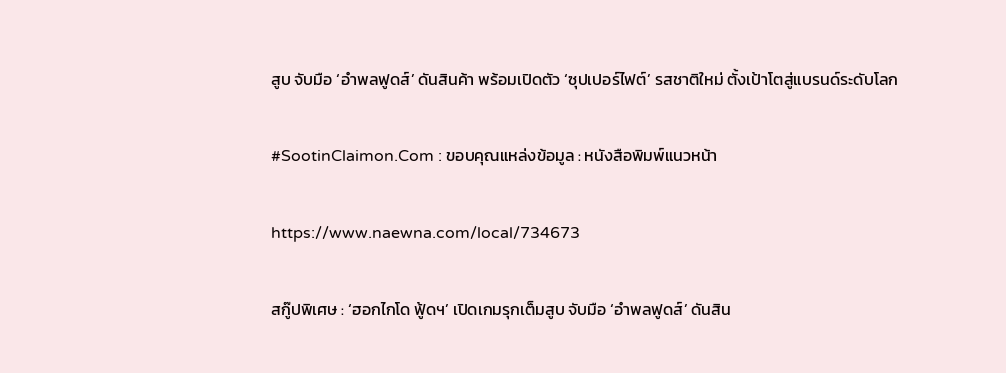สูบ จับมือ ‘อำพลฟูดส์’ ดันสินค้า พร้อมเปิดตัว ‘ซุปเปอร์ไฟต์’ รสชาติใหม่ ตั้งเป้าโตสู่แบรนด์ระดับโลก

#SootinClaimon.Com : ขอบคุณแหล่งข้อมูล : หนังสือพิมพ์แนวหน้า

https://www.naewna.com/local/734673

สกู๊ปพิเศษ : ‘ฮอกไกโด ฟู้ดฯ’ เปิดเกมรุกเต็มสูบ จับมือ ‘อำพลฟูดส์’ ดันสิน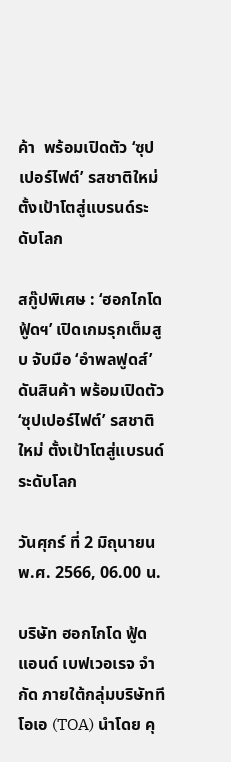ค้า  พร้อมเปิดตัว ‘ซุปเปอร์ไฟต์’ รสชาติใหม่ ตั้งเป้าโตสู่แบรนด์ระดับโลก

สกู๊ปพิเศษ : ‘ฮอกไกโด ฟู้ดฯ’ เปิดเกมรุกเต็มสูบ จับมือ ‘อำพลฟูดส์’ ดันสินค้า พร้อมเปิดตัว ‘ซุปเปอร์ไฟต์’ รสชาติใหม่ ตั้งเป้าโตสู่แบรนด์ระดับโลก

วันศุกร์ ที่ 2 มิถุนายน พ.ศ. 2566, 06.00 น.

บริษัท ฮอกไกโด ฟู้ด แอนด์ เบฟเวอเรจ จำกัด ภายใต้กลุ่มบริษัททีโอเอ (TOA) นำโดย คุ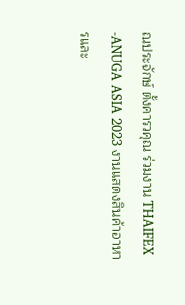ณประจักษ์ ตั้งคารวคุณ ร่วมงาน THAIFEX -ANUGA ASIA 2023 งานแสดงสินค้าอาหารและ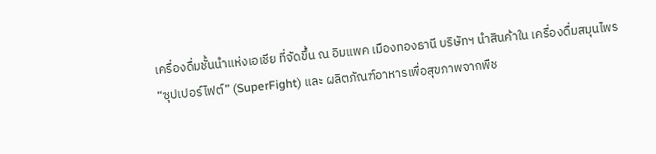เครื่องดื่มชั้นนำแห่งเอเชีย ที่จัดขึ้น ณ อิมแพค เมืองทองธานี บริษัทฯ นำสินค้าใน เครื่องดื่มสมุนไพร “ซุปเปอร์ไฟต์” (SuperFight) และ ผลิตภัณฑ์อาหารเพื่อสุขภาพจากพืช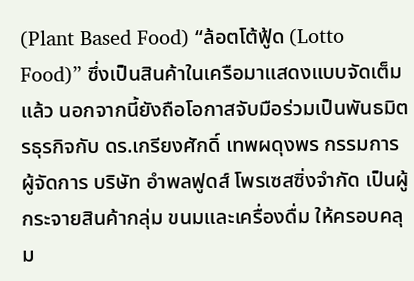(Plant Based Food) “ล้อตโต้ฟู้ด (Lotto Food)” ซึ่งเป็นสินค้าในเครือมาแสดงแบบจัดเต็มแล้ว นอกจากนี้ยังถือโอกาสจับมือร่วมเป็นพันธมิตรธุรกิจกับ ดร.เกรียงศักดิ์ เทพผดุงพร กรรมการผู้จัดการ บริษัท อำพลฟูดส์ โพรเซสซิ่งจำกัด เป็นผู้กระจายสินค้ากลุ่ม ขนมและเครื่องดื่ม ให้ครอบคลุม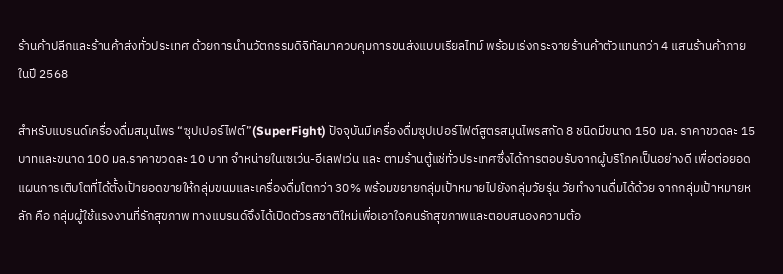ร้านค้าปลีกและร้านค้าส่งทั่วประเทศ ด้วยการนำนวัตกรรมดิจิทัลมาควบคุมการขนส่งแบบเรียลไทม์ พร้อมเร่งกระจายร้านค้าตัวแทนกว่า 4 แสนร้านค้าภายในปี 2568

สำหรับแบรนด์เครื่องดื่มสมุนไพร “ซุปเปอร์ไฟต์”(SuperFight) ปัจจุบันมีเครื่องดื่มซุปเปอร์ไฟต์สูตรสมุนไพรสกัด 8 ชนิดมีขนาด 150 มล. ราคาขวดละ 15 บาทและขนาด 100 มล.ราคาขวดละ 10 บาท จำหน่ายในเซเว่น-อีเลฟเว่น และ ตามร้านตู้แช่ทั่วประเทศซึ่งได้การตอบรับจากผู้บริโภคเป็นอย่างดี เพื่อต่อยอดแผนการเติบโตที่ได้ตั้งเป้ายอดขายให้กลุ่มขนมและเครื่องดื่มโตกว่า 30% พร้อมขยายกลุ่มเป้าหมายไปยังกลุ่มวัยรุ่น วัยทำงานดื่มได้ด้วย จากกลุ่มเป้าหมายหลัก คือ กลุ่มผู้ใช้แรงงานที่รักสุขภาพ ทางแบรนด์จึงได้เปิดตัวรสชาติใหม่เพื่อเอาใจคนรักสุขภาพและตอบสนองความต้อ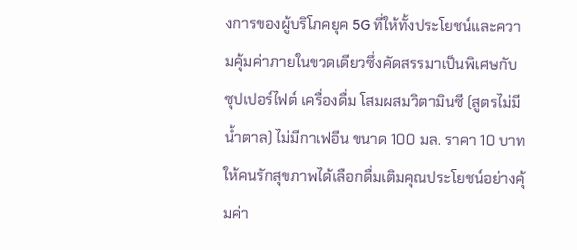งการของผู้บริโภคยุค 5G ที่ให้ทั้งประโยชน์และความคุ้มค่าภายในขวดเดียวซึ่งคัดสรรมาเป็นพิเศษกับ ซุปเปอร์ไฟต์ เครื่องดื่ม โสมผสมวิตามินซี (สูตรไม่มีน้ำตาล) ไม่มีกาเฟอีน ขนาด 100 มล. ราคา 10 บาท ให้คนรักสุขภาพได้เลือกดื่มเติมคุณประโยชน์อย่างคุ้มค่า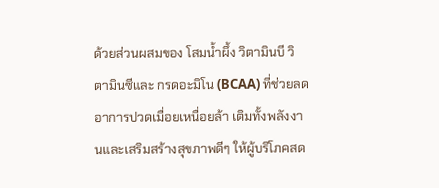ด้วยส่วนผสมของ โสมน้ำผึ้ง วิตามินบี วิตามินซีและ กรดอะมิโน (BCAA) ที่ช่วยลดอาการปวดเมื่อยเหนื่อยล้า เติมทั้งพลังงานและเสริมสร้างสุขภาพดีๆ ให้ผู้บริโภคสด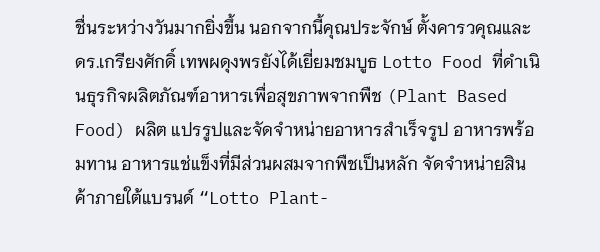ชื่นระหว่างวันมากยิ่งขึ้น นอกจากนี้คุณประจักษ์ ตั้งคารวคุณและ ดร.เกรียงศักดิ์ เทพผดุงพรยังได้เยี่ยมชมบูธ Lotto Food ที่ดำเนินธุรกิจผลิตภัณฑ์อาหารเพื่อสุขภาพจากพืช (Plant Based Food) ผลิต แปรรูปและจัดจำหน่ายอาหารสำเร็จรูป อาหารพร้อมทาน อาหารแช่แข็งที่มีส่วนผสมจากพืชเป็นหลัก จัดจำหน่ายสินค้าภายใต้แบรนด์ “Lotto Plant-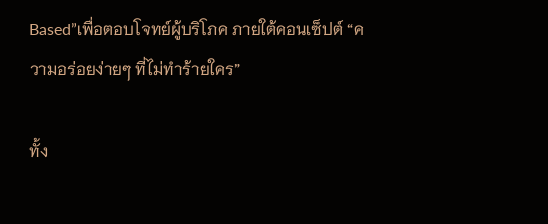Based”เพื่อตอบโจทย์ผู้บริโภค ภายใต้คอนเซ็ปต์ “ความอร่อยง่ายๆ ที่ไม่ทำร้ายใคร”

ทั้ง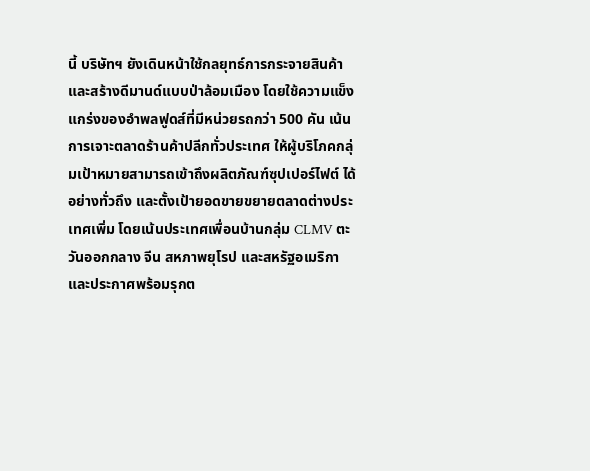นี้ บริษัทฯ ยังเดินหน้าใช้กลยุทธ์การกระจายสินค้าและสร้างดีมานด์แบบป่าล้อมเมือง โดยใช้ความแข็งแกร่งของอำพลฟูดส์ที่มีหน่วยรถกว่า 500 คัน เน้นการเจาะตลาดร้านค้าปลีกทั่วประเทศ ให้ผู้บริโภคกลุ่มเป้าหมายสามารถเข้าถึงผลิตภัณฑ์ซุปเปอร์ไฟต์ ได้อย่างทั่วถึง และตั้งเป้ายอดขายขยายตลาดต่างประเทศเพิ่ม โดยเน้นประเทศเพื่อนบ้านกลุ่ม CLMV ตะวันออกกลาง จีน สหภาพยุโรป และสหรัฐอเมริกา และประกาศพร้อมรุกต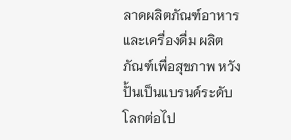ลาดผลิตภัณฑ์อาหารและเครื่องดื่ม ผลิตภัณฑ์เพื่อสุขภาพ หวังปั้นเป็นแบรนด์ระดับโลกต่อไป